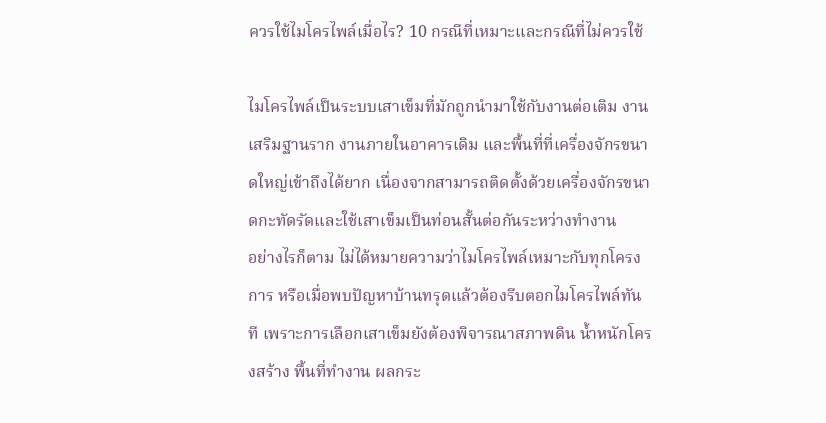ควรใช้ไมโครไพล์เมื่อไร? 10 กรณีที่เหมาะและกรณีที่ไม่ควรใช้

ไมโครไพล์เป็นระบบเสาเข็มที่มักถูกนำมาใช้กับงานต่อเติม งานเสริมฐานราก งานภายในอาคารเดิม และพื้นที่ที่เครื่องจักรขนาดใหญ่เข้าถึงได้ยาก เนื่องจากสามารถติดตั้งด้วยเครื่องจักรขนาดกะทัดรัดและใช้เสาเข็มเป็นท่อนสั้นต่อกันระหว่างทำงาน
อย่างไรก็ตาม ไม่ได้หมายความว่าไมโครไพล์เหมาะกับทุกโครงการ หรือเมื่อพบปัญหาบ้านทรุดแล้วต้องรีบตอกไมโครไพล์ทันที เพราะการเลือกเสาเข็มยังต้องพิจารณาสภาพดิน น้ำหนักโครงสร้าง พื้นที่ทำงาน ผลกระ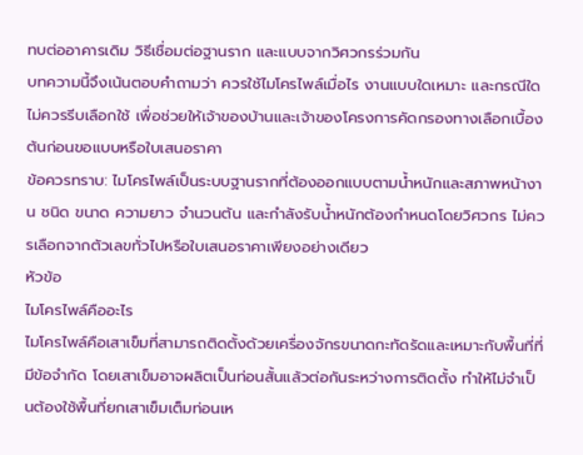ทบต่ออาคารเดิม วิธีเชื่อมต่อฐานราก และแบบจากวิศวกรร่วมกัน
บทความนี้จึงเน้นตอบคำถามว่า ควรใช้ไมโครไพล์เมื่อไร งานแบบใดเหมาะ และกรณีใดไม่ควรรีบเลือกใช้ เพื่อช่วยให้เจ้าของบ้านและเจ้าของโครงการคัดกรองทางเลือกเบื้องต้นก่อนขอแบบหรือใบเสนอราคา
ข้อควรทราบ: ไมโครไพล์เป็นระบบฐานรากที่ต้องออกแบบตามน้ำหนักและสภาพหน้างาน ชนิด ขนาด ความยาว จำนวนต้น และกำลังรับน้ำหนักต้องกำหนดโดยวิศวกร ไม่ควรเลือกจากตัวเลขทั่วไปหรือใบเสนอราคาเพียงอย่างเดียว
หัวข้อ
ไมโครไพล์คืออะไร
ไมโครไพล์คือเสาเข็มที่สามารถติดตั้งด้วยเครื่องจักรขนาดกะทัดรัดและเหมาะกับพื้นที่ที่มีข้อจำกัด โดยเสาเข็มอาจผลิตเป็นท่อนสั้นแล้วต่อกันระหว่างการติดตั้ง ทำให้ไม่จำเป็นต้องใช้พื้นที่ยกเสาเข็มเต็มท่อนเห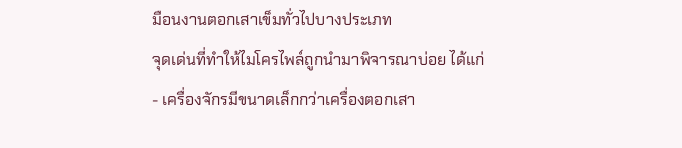มือนงานตอกเสาเข็มทั่วไปบางประเภท
จุดเด่นที่ทำให้ไมโครไพล์ถูกนำมาพิจารณาบ่อย ได้แก่
- เครื่องจักรมีขนาดเล็กกว่าเครื่องตอกเสา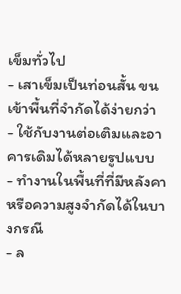เข็มทั่วไป
- เสาเข็มเป็นท่อนสั้น ขนเข้าพื้นที่จำกัดได้ง่ายกว่า
- ใช้กับงานต่อเติมและอาคารเดิมได้หลายรูปแบบ
- ทำงานในพื้นที่ที่มีหลังคาหรือความสูงจำกัดได้ในบางกรณี
- ล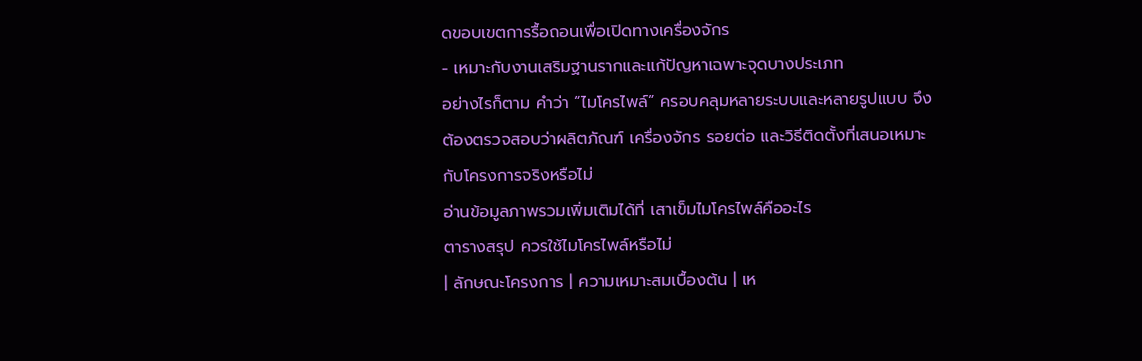ดขอบเขตการรื้อถอนเพื่อเปิดทางเครื่องจักร
- เหมาะกับงานเสริมฐานรากและแก้ปัญหาเฉพาะจุดบางประเภท
อย่างไรก็ตาม คำว่า “ไมโครไพล์” ครอบคลุมหลายระบบและหลายรูปแบบ จึงต้องตรวจสอบว่าผลิตภัณฑ์ เครื่องจักร รอยต่อ และวิธีติดตั้งที่เสนอเหมาะกับโครงการจริงหรือไม่
อ่านข้อมูลภาพรวมเพิ่มเติมได้ที่ เสาเข็มไมโครไพล์คืออะไร
ตารางสรุป ควรใช้ไมโครไพล์หรือไม่
| ลักษณะโครงการ | ความเหมาะสมเบื้องต้น | เห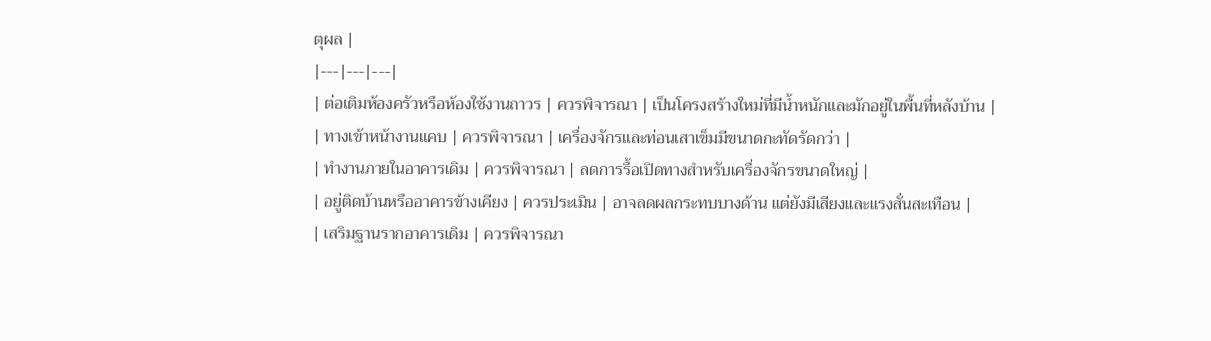ตุผล |
|---|---|---|
| ต่อเติมห้องครัวหรือห้องใช้งานถาวร | ควรพิจารณา | เป็นโครงสร้างใหม่ที่มีน้ำหนักและมักอยู่ในพื้นที่หลังบ้าน |
| ทางเข้าหน้างานแคบ | ควรพิจารณา | เครื่องจักรและท่อนเสาเข็มมีขนาดกะทัดรัดกว่า |
| ทำงานภายในอาคารเดิม | ควรพิจารณา | ลดการรื้อเปิดทางสำหรับเครื่องจักรขนาดใหญ่ |
| อยู่ติดบ้านหรืออาคารข้างเคียง | ควรประเมิน | อาจลดผลกระทบบางด้าน แต่ยังมีเสียงและแรงสั่นสะเทือน |
| เสริมฐานรากอาคารเดิม | ควรพิจารณา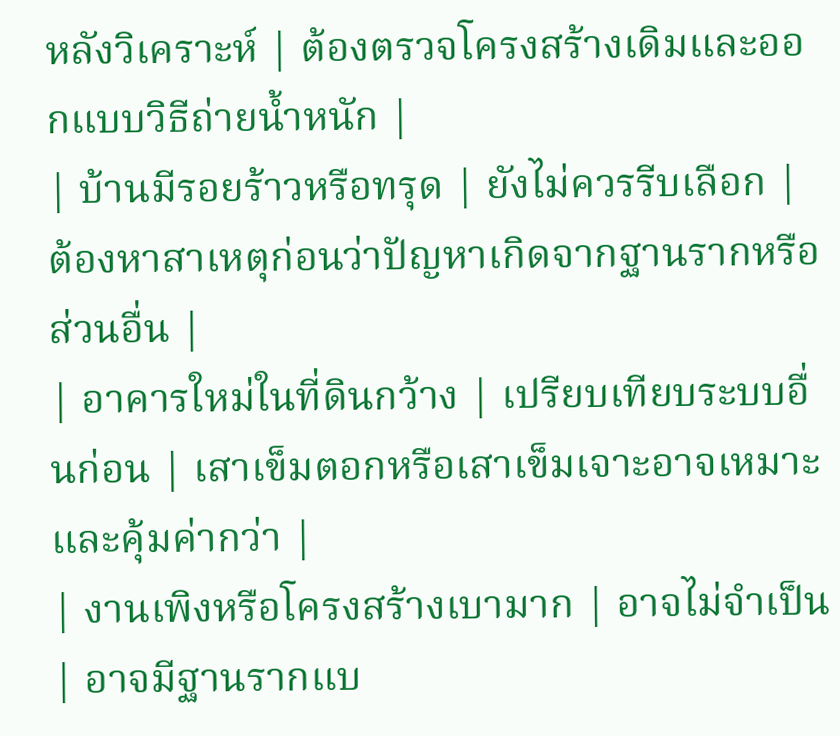หลังวิเคราะห์ | ต้องตรวจโครงสร้างเดิมและออกแบบวิธีถ่ายน้ำหนัก |
| บ้านมีรอยร้าวหรือทรุด | ยังไม่ควรรีบเลือก | ต้องหาสาเหตุก่อนว่าปัญหาเกิดจากฐานรากหรือส่วนอื่น |
| อาคารใหม่ในที่ดินกว้าง | เปรียบเทียบระบบอื่นก่อน | เสาเข็มตอกหรือเสาเข็มเจาะอาจเหมาะและคุ้มค่ากว่า |
| งานเพิงหรือโครงสร้างเบามาก | อาจไม่จำเป็น | อาจมีฐานรากแบ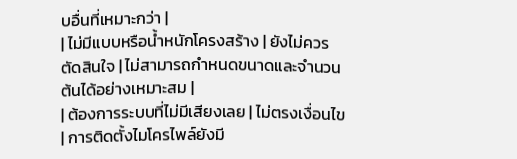บอื่นที่เหมาะกว่า |
| ไม่มีแบบหรือน้ำหนักโครงสร้าง | ยังไม่ควรตัดสินใจ | ไม่สามารถกำหนดขนาดและจำนวนต้นได้อย่างเหมาะสม |
| ต้องการระบบที่ไม่มีเสียงเลย | ไม่ตรงเงื่อนไข | การติดตั้งไมโครไพล์ยังมี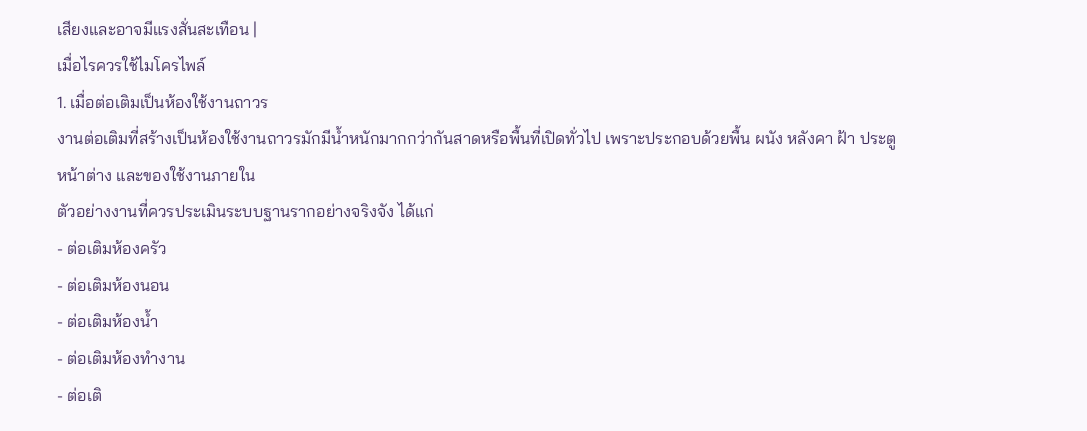เสียงและอาจมีแรงสั่นสะเทือน |
เมื่อไรควรใช้ไมโครไพล์
1. เมื่อต่อเติมเป็นห้องใช้งานถาวร
งานต่อเติมที่สร้างเป็นห้องใช้งานถาวรมักมีน้ำหนักมากกว่ากันสาดหรือพื้นที่เปิดทั่วไป เพราะประกอบด้วยพื้น ผนัง หลังคา ฝ้า ประตู หน้าต่าง และของใช้งานภายใน
ตัวอย่างงานที่ควรประเมินระบบฐานรากอย่างจริงจัง ได้แก่
- ต่อเติมห้องครัว
- ต่อเติมห้องนอน
- ต่อเติมห้องน้ำ
- ต่อเติมห้องทำงาน
- ต่อเติ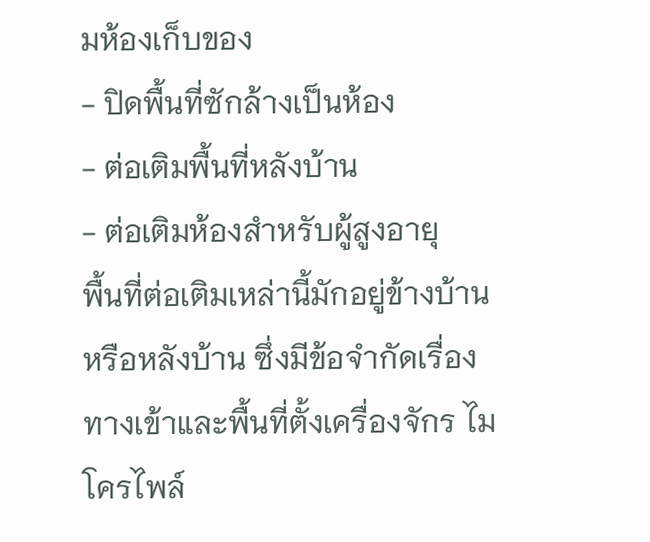มห้องเก็บของ
- ปิดพื้นที่ซักล้างเป็นห้อง
- ต่อเติมพื้นที่หลังบ้าน
- ต่อเติมห้องสำหรับผู้สูงอายุ
พื้นที่ต่อเติมเหล่านี้มักอยู่ข้างบ้านหรือหลังบ้าน ซึ่งมีข้อจำกัดเรื่องทางเข้าและพื้นที่ตั้งเครื่องจักร ไมโครไพล์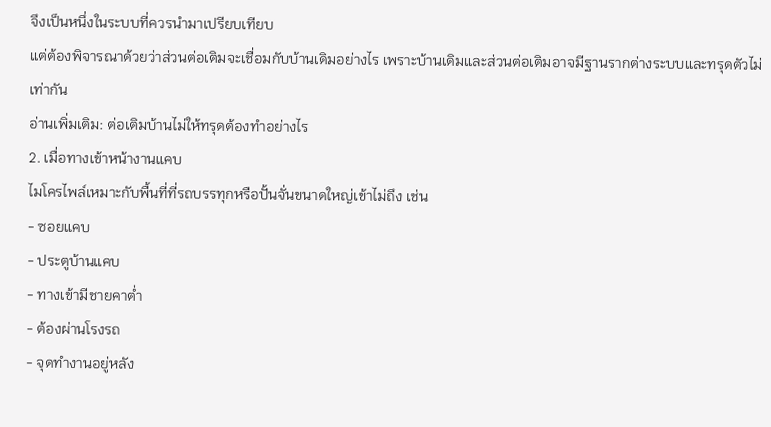จึงเป็นหนึ่งในระบบที่ควรนำมาเปรียบเทียบ
แต่ต้องพิจารณาด้วยว่าส่วนต่อเติมจะเชื่อมกับบ้านเดิมอย่างไร เพราะบ้านเดิมและส่วนต่อเติมอาจมีฐานรากต่างระบบและทรุดตัวไม่เท่ากัน
อ่านเพิ่มเติม: ต่อเติมบ้านไม่ให้ทรุดต้องทำอย่างไร
2. เมื่อทางเข้าหน้างานแคบ
ไมโครไพล์เหมาะกับพื้นที่ที่รถบรรทุกหรือปั้นจั่นขนาดใหญ่เข้าไม่ถึง เช่น
- ซอยแคบ
- ประตูบ้านแคบ
- ทางเข้ามีชายคาต่ำ
- ต้องผ่านโรงรถ
- จุดทำงานอยู่หลัง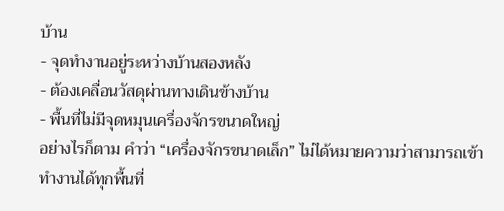บ้าน
- จุดทำงานอยู่ระหว่างบ้านสองหลัง
- ต้องเคลื่อนวัสดุผ่านทางเดินข้างบ้าน
- พื้นที่ไม่มีจุดหมุนเครื่องจักรขนาดใหญ่
อย่างไรก็ตาม คำว่า “เครื่องจักรขนาดเล็ก” ไม่ได้หมายความว่าสามารถเข้าทำงานได้ทุกพื้นที่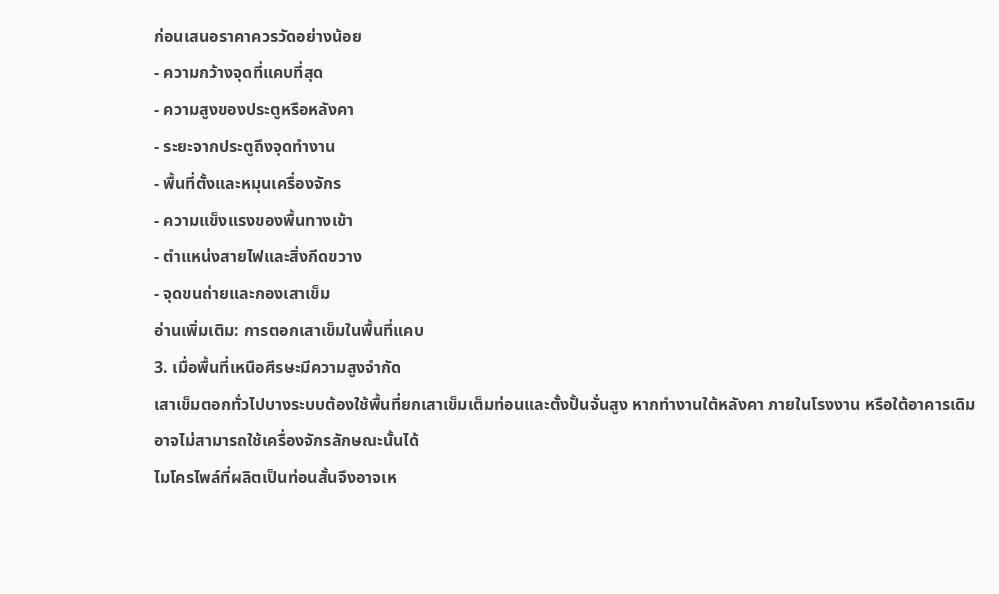ก่อนเสนอราคาควรวัดอย่างน้อย
- ความกว้างจุดที่แคบที่สุด
- ความสูงของประตูหรือหลังคา
- ระยะจากประตูถึงจุดทำงาน
- พื้นที่ตั้งและหมุนเครื่องจักร
- ความแข็งแรงของพื้นทางเข้า
- ตำแหน่งสายไฟและสิ่งกีดขวาง
- จุดขนถ่ายและกองเสาเข็ม
อ่านเพิ่มเติม: การตอกเสาเข็มในพื้นที่แคบ
3. เมื่อพื้นที่เหนือศีรษะมีความสูงจำกัด
เสาเข็มตอกทั่วไปบางระบบต้องใช้พื้นที่ยกเสาเข็มเต็มท่อนและตั้งปั้นจั่นสูง หากทำงานใต้หลังคา ภายในโรงงาน หรือใต้อาคารเดิม อาจไม่สามารถใช้เครื่องจักรลักษณะนั้นได้
ไมโครไพล์ที่ผลิตเป็นท่อนสั้นจึงอาจเห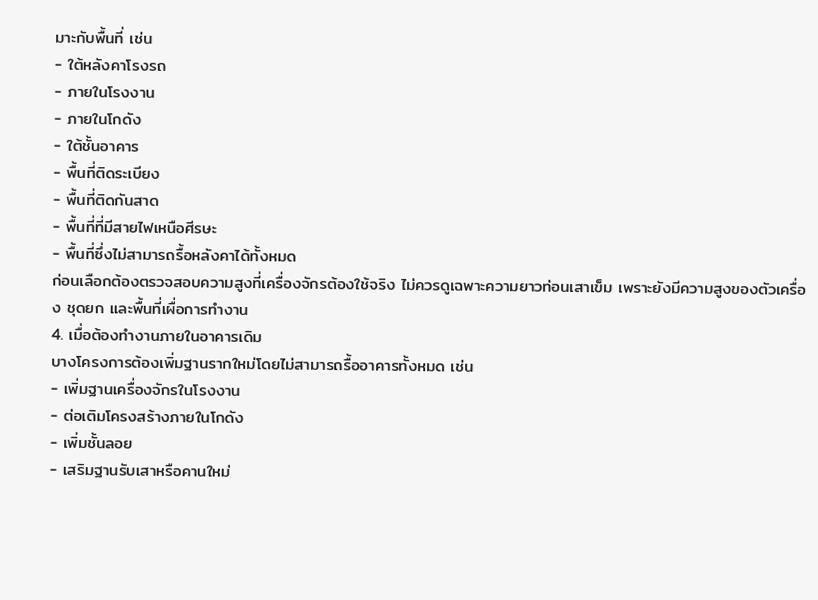มาะกับพื้นที่ เช่น
- ใต้หลังคาโรงรถ
- ภายในโรงงาน
- ภายในโกดัง
- ใต้ชั้นอาคาร
- พื้นที่ติดระเบียง
- พื้นที่ติดกันสาด
- พื้นที่ที่มีสายไฟเหนือศีรษะ
- พื้นที่ซึ่งไม่สามารถรื้อหลังคาได้ทั้งหมด
ก่อนเลือกต้องตรวจสอบความสูงที่เครื่องจักรต้องใช้จริง ไม่ควรดูเฉพาะความยาวท่อนเสาเข็ม เพราะยังมีความสูงของตัวเครื่อง ชุดยก และพื้นที่เผื่อการทำงาน
4. เมื่อต้องทำงานภายในอาคารเดิม
บางโครงการต้องเพิ่มฐานรากใหม่โดยไม่สามารถรื้ออาคารทั้งหมด เช่น
- เพิ่มฐานเครื่องจักรในโรงงาน
- ต่อเติมโครงสร้างภายในโกดัง
- เพิ่มชั้นลอย
- เสริมฐานรับเสาหรือคานใหม่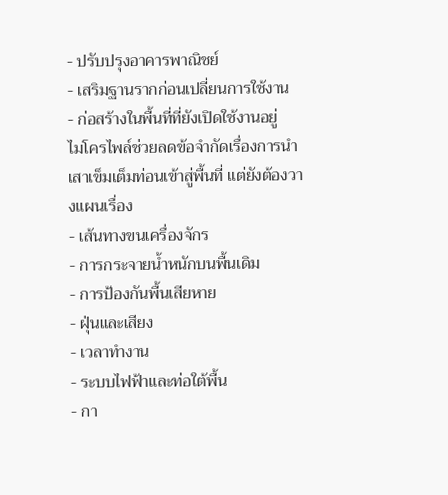- ปรับปรุงอาคารพาณิชย์
- เสริมฐานรากก่อนเปลี่ยนการใช้งาน
- ก่อสร้างในพื้นที่ที่ยังเปิดใช้งานอยู่
ไมโครไพล์ช่วยลดข้อจำกัดเรื่องการนำเสาเข็มเต็มท่อนเข้าสู่พื้นที่ แต่ยังต้องวางแผนเรื่อง
- เส้นทางขนเครื่องจักร
- การกระจายน้ำหนักบนพื้นเดิม
- การป้องกันพื้นเสียหาย
- ฝุ่นและเสียง
- เวลาทำงาน
- ระบบไฟฟ้าและท่อใต้พื้น
- กา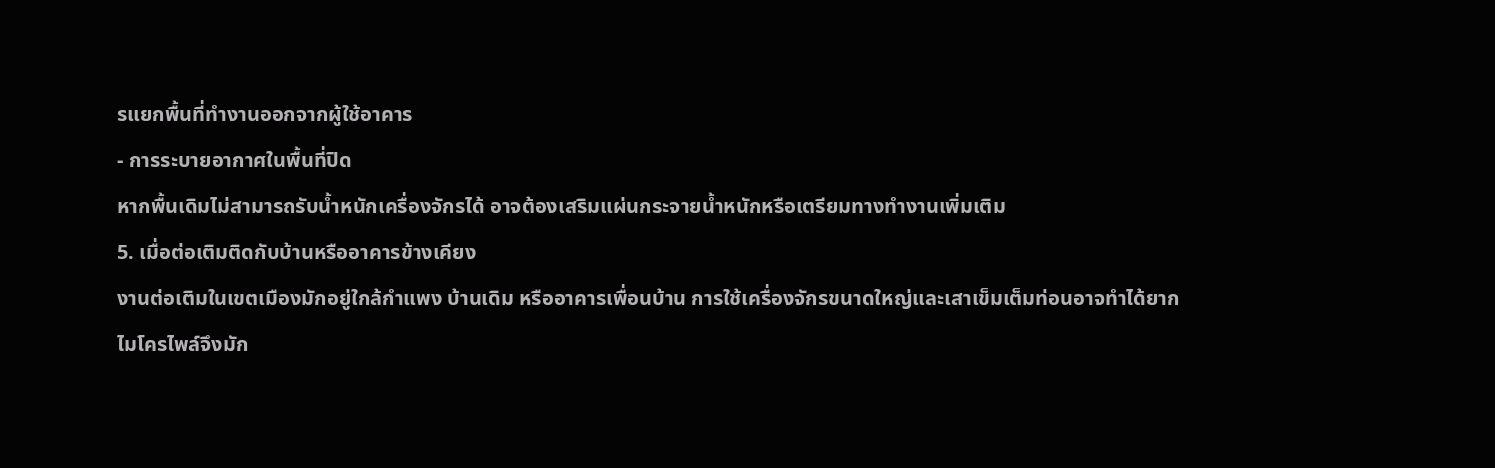รแยกพื้นที่ทำงานออกจากผู้ใช้อาคาร
- การระบายอากาศในพื้นที่ปิด
หากพื้นเดิมไม่สามารถรับน้ำหนักเครื่องจักรได้ อาจต้องเสริมแผ่นกระจายน้ำหนักหรือเตรียมทางทำงานเพิ่มเติม
5. เมื่อต่อเติมติดกับบ้านหรืออาคารข้างเคียง
งานต่อเติมในเขตเมืองมักอยู่ใกล้กำแพง บ้านเดิม หรืออาคารเพื่อนบ้าน การใช้เครื่องจักรขนาดใหญ่และเสาเข็มเต็มท่อนอาจทำได้ยาก
ไมโครไพล์จึงมัก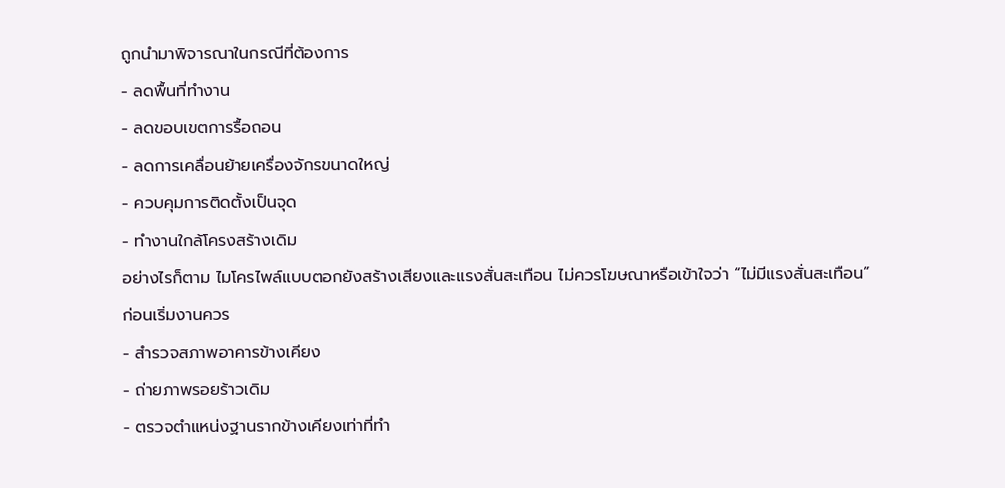ถูกนำมาพิจารณาในกรณีที่ต้องการ
- ลดพื้นที่ทำงาน
- ลดขอบเขตการรื้อถอน
- ลดการเคลื่อนย้ายเครื่องจักรขนาดใหญ่
- ควบคุมการติดตั้งเป็นจุด
- ทำงานใกล้โครงสร้างเดิม
อย่างไรก็ตาม ไมโครไพล์แบบตอกยังสร้างเสียงและแรงสั่นสะเทือน ไม่ควรโฆษณาหรือเข้าใจว่า “ไม่มีแรงสั่นสะเทือน”
ก่อนเริ่มงานควร
- สำรวจสภาพอาคารข้างเคียง
- ถ่ายภาพรอยร้าวเดิม
- ตรวจตำแหน่งฐานรากข้างเคียงเท่าที่ทำ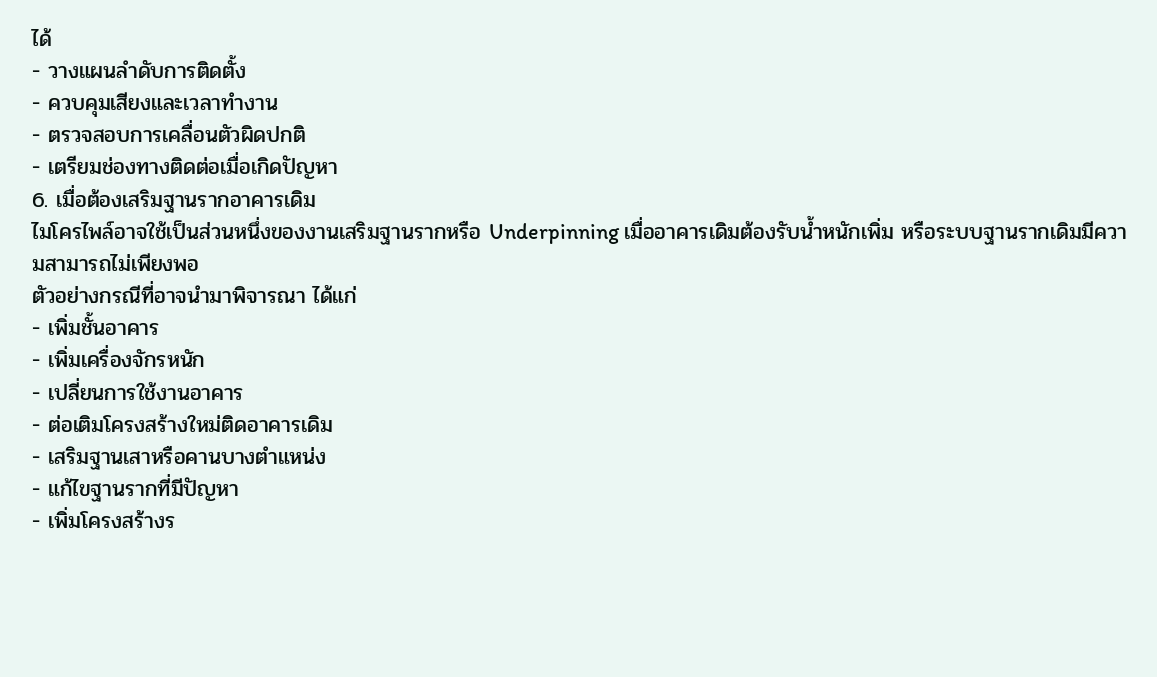ได้
- วางแผนลำดับการติดตั้ง
- ควบคุมเสียงและเวลาทำงาน
- ตรวจสอบการเคลื่อนตัวผิดปกติ
- เตรียมช่องทางติดต่อเมื่อเกิดปัญหา
6. เมื่อต้องเสริมฐานรากอาคารเดิม
ไมโครไพล์อาจใช้เป็นส่วนหนึ่งของงานเสริมฐานรากหรือ Underpinning เมื่ออาคารเดิมต้องรับน้ำหนักเพิ่ม หรือระบบฐานรากเดิมมีความสามารถไม่เพียงพอ
ตัวอย่างกรณีที่อาจนำมาพิจารณา ได้แก่
- เพิ่มชั้นอาคาร
- เพิ่มเครื่องจักรหนัก
- เปลี่ยนการใช้งานอาคาร
- ต่อเติมโครงสร้างใหม่ติดอาคารเดิม
- เสริมฐานเสาหรือคานบางตำแหน่ง
- แก้ไขฐานรากที่มีปัญหา
- เพิ่มโครงสร้างร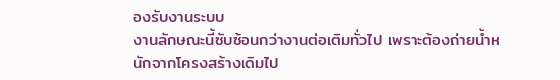องรับงานระบบ
งานลักษณะนี้ซับซ้อนกว่างานต่อเติมทั่วไป เพราะต้องถ่ายน้ำหนักจากโครงสร้างเดิมไป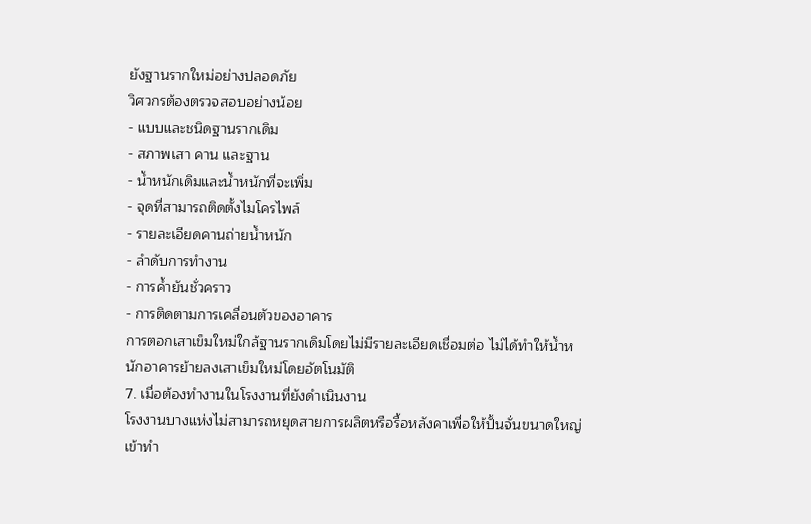ยังฐานรากใหม่อย่างปลอดภัย
วิศวกรต้องตรวจสอบอย่างน้อย
- แบบและชนิดฐานรากเดิม
- สภาพเสา คาน และฐาน
- น้ำหนักเดิมและน้ำหนักที่จะเพิ่ม
- จุดที่สามารถติดตั้งไมโครไพล์
- รายละเอียดคานถ่ายน้ำหนัก
- ลำดับการทำงาน
- การค้ำยันชั่วคราว
- การติดตามการเคลื่อนตัวของอาคาร
การตอกเสาเข็มใหม่ใกล้ฐานรากเดิมโดยไม่มีรายละเอียดเชื่อมต่อ ไม่ได้ทำให้น้ำหนักอาคารย้ายลงเสาเข็มใหม่โดยอัตโนมัติ
7. เมื่อต้องทำงานในโรงงานที่ยังดำเนินงาน
โรงงานบางแห่งไม่สามารถหยุดสายการผลิตหรือรื้อหลังคาเพื่อให้ปั้นจั่นขนาดใหญ่เข้าทำ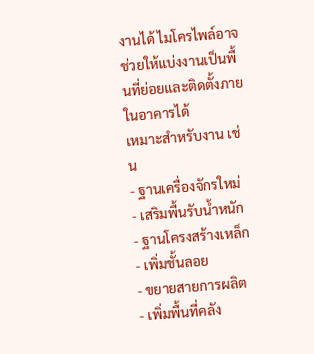งานได้ ไมโครไพล์อาจช่วยให้แบ่งงานเป็นพื้นที่ย่อยและติดตั้งภายในอาคารได้
เหมาะสำหรับงาน เช่น
- ฐานเครื่องจักรใหม่
- เสริมพื้นรับน้ำหนัก
- ฐานโครงสร้างเหล็ก
- เพิ่มชั้นลอย
- ขยายสายการผลิต
- เพิ่มพื้นที่คลัง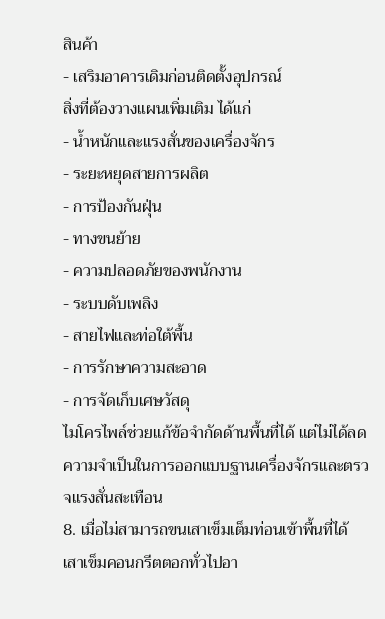สินค้า
- เสริมอาคารเดิมก่อนติดตั้งอุปกรณ์
สิ่งที่ต้องวางแผนเพิ่มเติม ได้แก่
- น้ำหนักและแรงสั่นของเครื่องจักร
- ระยะหยุดสายการผลิต
- การป้องกันฝุ่น
- ทางขนย้าย
- ความปลอดภัยของพนักงาน
- ระบบดับเพลิง
- สายไฟและท่อใต้พื้น
- การรักษาความสะอาด
- การจัดเก็บเศษวัสดุ
ไมโครไพล์ช่วยแก้ข้อจำกัดด้านพื้นที่ได้ แต่ไม่ได้ลดความจำเป็นในการออกแบบฐานเครื่องจักรและตรวจแรงสั่นสะเทือน
8. เมื่อไม่สามารถขนเสาเข็มเต็มท่อนเข้าพื้นที่ได้
เสาเข็มคอนกรีตตอกทั่วไปอา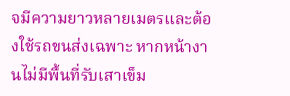จมีความยาวหลายเมตรและต้องใช้รถขนส่งเฉพาะ หากหน้างานไม่มีพื้นที่รับเสาเข็ม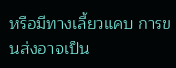หรือมีทางเลี้ยวแคบ การขนส่งอาจเป็น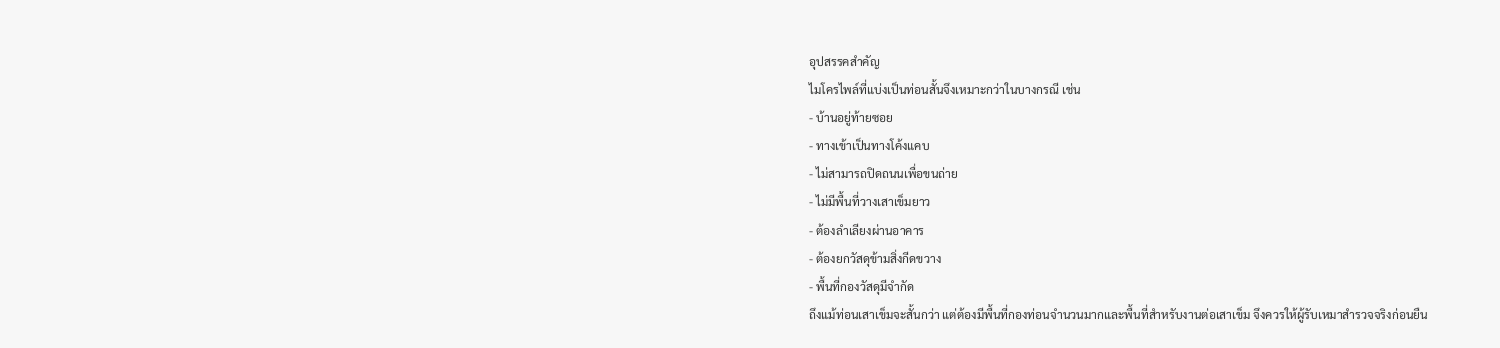อุปสรรคสำคัญ
ไมโครไพล์ที่แบ่งเป็นท่อนสั้นจึงเหมาะกว่าในบางกรณี เช่น
- บ้านอยู่ท้ายซอย
- ทางเข้าเป็นทางโค้งแคบ
- ไม่สามารถปิดถนนเพื่อขนถ่าย
- ไม่มีพื้นที่วางเสาเข็มยาว
- ต้องลำเลียงผ่านอาคาร
- ต้องยกวัสดุข้ามสิ่งกีดขวาง
- พื้นที่กองวัสดุมีจำกัด
ถึงแม้ท่อนเสาเข็มจะสั้นกว่า แต่ต้องมีพื้นที่กองท่อนจำนวนมากและพื้นที่สำหรับงานต่อเสาเข็ม จึงควรให้ผู้รับเหมาสำรวจจริงก่อนยืน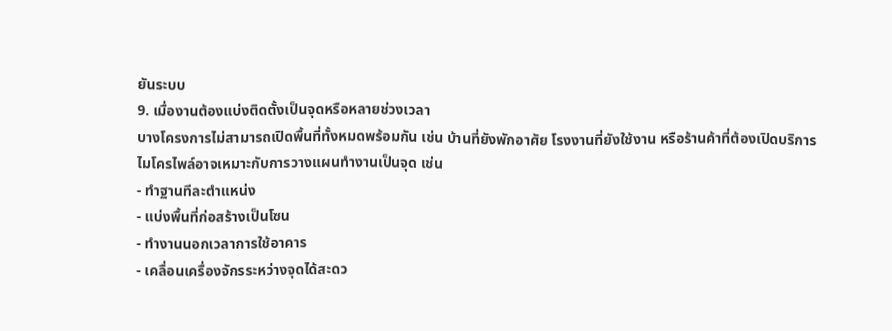ยันระบบ
9. เมื่องานต้องแบ่งติดตั้งเป็นจุดหรือหลายช่วงเวลา
บางโครงการไม่สามารถเปิดพื้นที่ทั้งหมดพร้อมกัน เช่น บ้านที่ยังพักอาศัย โรงงานที่ยังใช้งาน หรือร้านค้าที่ต้องเปิดบริการ
ไมโครไพล์อาจเหมาะกับการวางแผนทำงานเป็นจุด เช่น
- ทำฐานทีละตำแหน่ง
- แบ่งพื้นที่ก่อสร้างเป็นโซน
- ทำงานนอกเวลาการใช้อาคาร
- เคลื่อนเครื่องจักรระหว่างจุดได้สะดว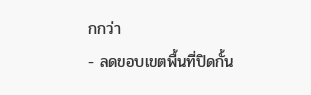กกว่า
- ลดขอบเขตพื้นที่ปิดกั้น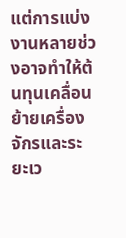แต่การแบ่งงานหลายช่วงอาจทำให้ต้นทุนเคลื่อนย้ายเครื่องจักรและระยะเว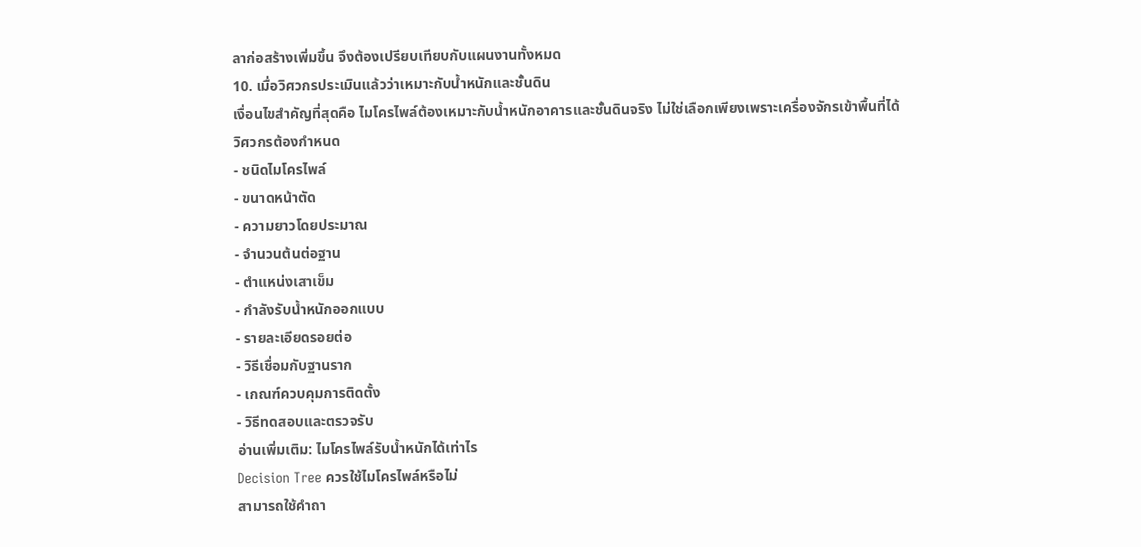ลาก่อสร้างเพิ่มขึ้น จึงต้องเปรียบเทียบกับแผนงานทั้งหมด
10. เมื่อวิศวกรประเมินแล้วว่าเหมาะกับน้ำหนักและชั้นดิน
เงื่อนไขสำคัญที่สุดคือ ไมโครไพล์ต้องเหมาะกับน้ำหนักอาคารและชั้นดินจริง ไม่ใช่เลือกเพียงเพราะเครื่องจักรเข้าพื้นที่ได้
วิศวกรต้องกำหนด
- ชนิดไมโครไพล์
- ขนาดหน้าตัด
- ความยาวโดยประมาณ
- จำนวนต้นต่อฐาน
- ตำแหน่งเสาเข็ม
- กำลังรับน้ำหนักออกแบบ
- รายละเอียดรอยต่อ
- วิธีเชื่อมกับฐานราก
- เกณฑ์ควบคุมการติดตั้ง
- วิธีทดสอบและตรวจรับ
อ่านเพิ่มเติม: ไมโครไพล์รับน้ำหนักได้เท่าไร
Decision Tree ควรใช้ไมโครไพล์หรือไม่
สามารถใช้คำถา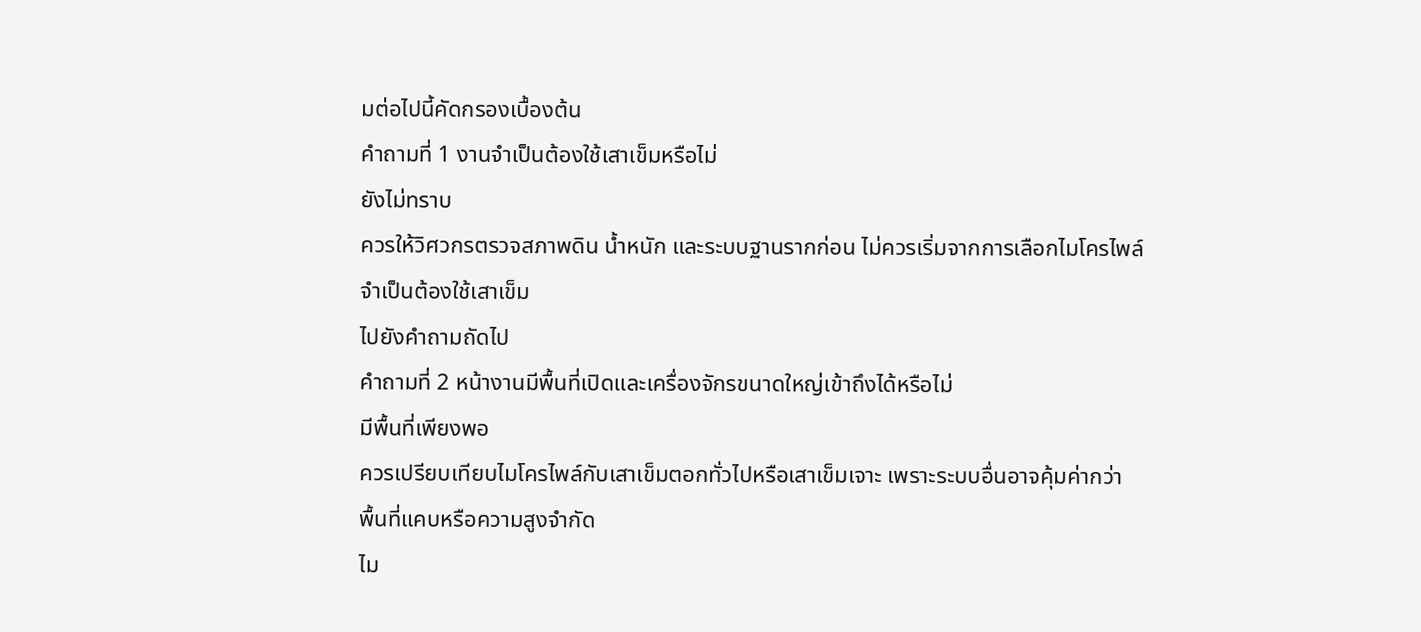มต่อไปนี้คัดกรองเบื้องต้น
คำถามที่ 1 งานจำเป็นต้องใช้เสาเข็มหรือไม่
ยังไม่ทราบ
ควรให้วิศวกรตรวจสภาพดิน น้ำหนัก และระบบฐานรากก่อน ไม่ควรเริ่มจากการเลือกไมโครไพล์
จำเป็นต้องใช้เสาเข็ม
ไปยังคำถามถัดไป
คำถามที่ 2 หน้างานมีพื้นที่เปิดและเครื่องจักรขนาดใหญ่เข้าถึงได้หรือไม่
มีพื้นที่เพียงพอ
ควรเปรียบเทียบไมโครไพล์กับเสาเข็มตอกทั่วไปหรือเสาเข็มเจาะ เพราะระบบอื่นอาจคุ้มค่ากว่า
พื้นที่แคบหรือความสูงจำกัด
ไม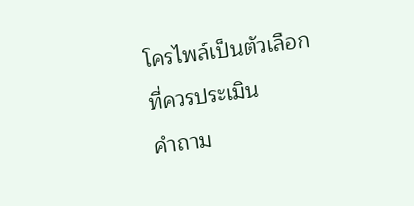โครไพล์เป็นตัวเลือกที่ควรประเมิน
คำถาม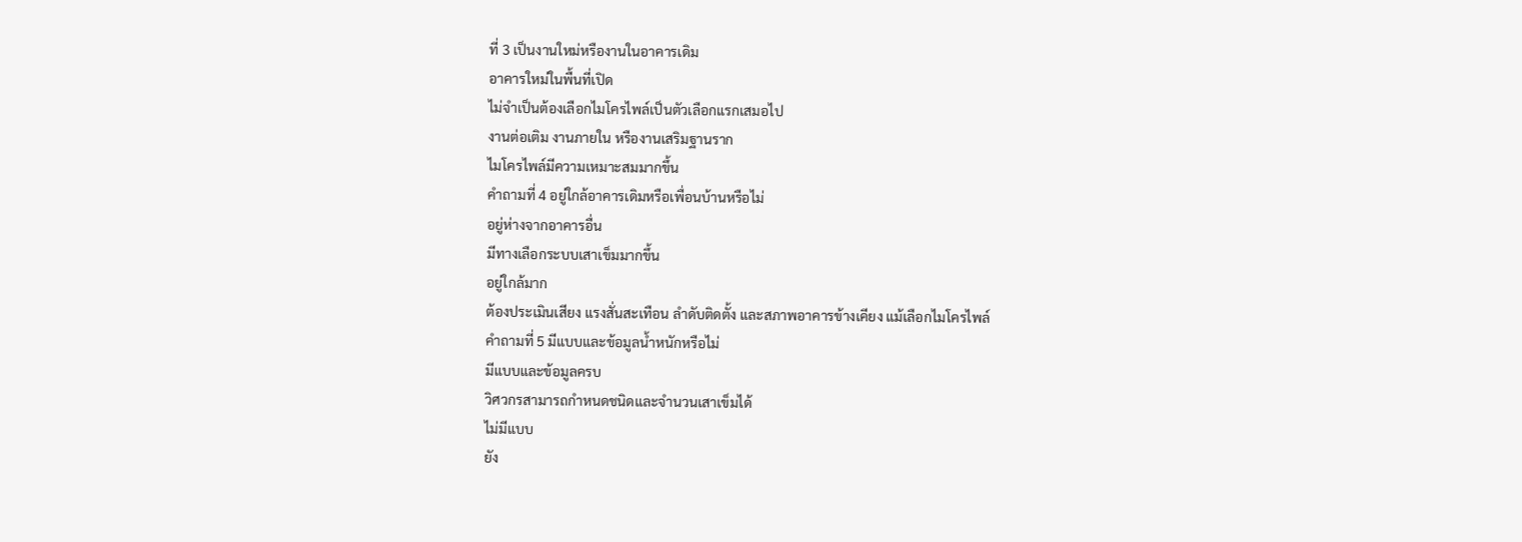ที่ 3 เป็นงานใหม่หรืองานในอาคารเดิม
อาคารใหม่ในพื้นที่เปิด
ไม่จำเป็นต้องเลือกไมโครไพล์เป็นตัวเลือกแรกเสมอไป
งานต่อเติม งานภายใน หรืองานเสริมฐานราก
ไมโครไพล์มีความเหมาะสมมากขึ้น
คำถามที่ 4 อยู่ใกล้อาคารเดิมหรือเพื่อนบ้านหรือไม่
อยู่ห่างจากอาคารอื่น
มีทางเลือกระบบเสาเข็มมากขึ้น
อยู่ใกล้มาก
ต้องประเมินเสียง แรงสั่นสะเทือน ลำดับติดตั้ง และสภาพอาคารข้างเคียง แม้เลือกไมโครไพล์
คำถามที่ 5 มีแบบและข้อมูลน้ำหนักหรือไม่
มีแบบและข้อมูลครบ
วิศวกรสามารถกำหนดชนิดและจำนวนเสาเข็มได้
ไม่มีแบบ
ยัง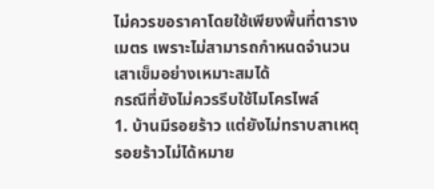ไม่ควรขอราคาโดยใช้เพียงพื้นที่ตารางเมตร เพราะไม่สามารถกำหนดจำนวนเสาเข็มอย่างเหมาะสมได้
กรณีที่ยังไม่ควรรีบใช้ไมโครไพล์
1. บ้านมีรอยร้าว แต่ยังไม่ทราบสาเหตุ
รอยร้าวไม่ได้หมาย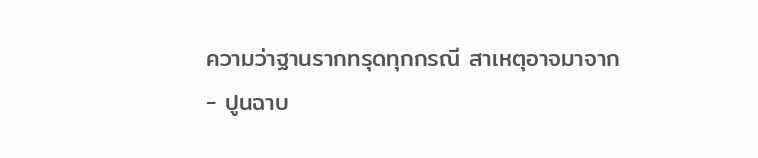ความว่าฐานรากทรุดทุกกรณี สาเหตุอาจมาจาก
- ปูนฉาบ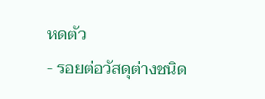หดตัว
- รอยต่อวัสดุต่างชนิด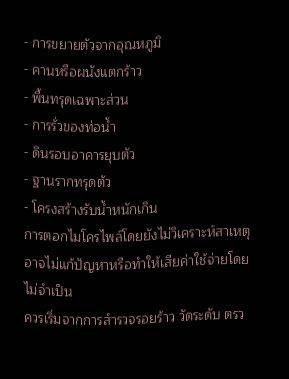- การขยายตัวจากอุณหภูมิ
- คานหรือผนังแตกร้าว
- พื้นทรุดเฉพาะส่วน
- การรั่วของท่อน้ำ
- ดินรอบอาคารยุบตัว
- ฐานรากทรุดตัว
- โครงสร้างรับน้ำหนักเกิน
การตอกไมโครไพล์โดยยังไม่วิเคราะห์สาเหตุ อาจไม่แก้ปัญหาหรือทำให้เสียค่าใช้จ่ายโดยไม่จำเป็น
ควรเริ่มจากการสำรวจรอยร้าว วัดระดับ ตรว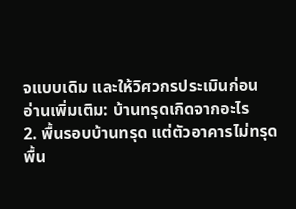จแบบเดิม และให้วิศวกรประเมินก่อน
อ่านเพิ่มเติม: บ้านทรุดเกิดจากอะไร
2. พื้นรอบบ้านทรุด แต่ตัวอาคารไม่ทรุด
พื้น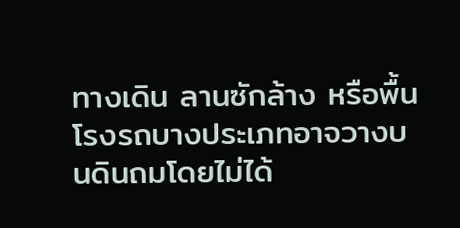ทางเดิน ลานซักล้าง หรือพื้นโรงรถบางประเภทอาจวางบนดินถมโดยไม่ได้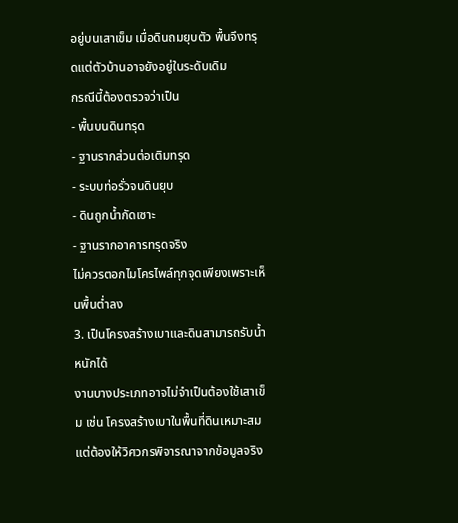อยู่บนเสาเข็ม เมื่อดินถมยุบตัว พื้นจึงทรุดแต่ตัวบ้านอาจยังอยู่ในระดับเดิม
กรณีนี้ต้องตรวจว่าเป็น
- พื้นบนดินทรุด
- ฐานรากส่วนต่อเติมทรุด
- ระบบท่อรั่วจนดินยุบ
- ดินถูกน้ำกัดเซาะ
- ฐานรากอาคารทรุดจริง
ไม่ควรตอกไมโครไพล์ทุกจุดเพียงเพราะเห็นพื้นต่ำลง
3. เป็นโครงสร้างเบาและดินสามารถรับน้ำหนักได้
งานบางประเภทอาจไม่จำเป็นต้องใช้เสาเข็ม เช่น โครงสร้างเบาในพื้นที่ดินเหมาะสม แต่ต้องให้วิศวกรพิจารณาจากข้อมูลจริง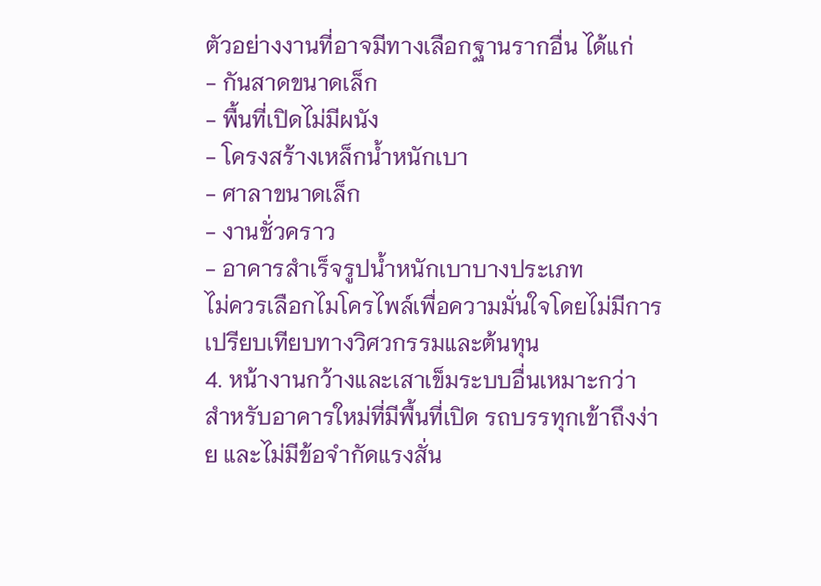ตัวอย่างงานที่อาจมีทางเลือกฐานรากอื่น ได้แก่
- กันสาดขนาดเล็ก
- พื้นที่เปิดไม่มีผนัง
- โครงสร้างเหล็กน้ำหนักเบา
- ศาลาขนาดเล็ก
- งานชั่วคราว
- อาคารสำเร็จรูปน้ำหนักเบาบางประเภท
ไม่ควรเลือกไมโครไพล์เพื่อความมั่นใจโดยไม่มีการเปรียบเทียบทางวิศวกรรมและต้นทุน
4. หน้างานกว้างและเสาเข็มระบบอื่นเหมาะกว่า
สำหรับอาคารใหม่ที่มีพื้นที่เปิด รถบรรทุกเข้าถึงง่าย และไม่มีข้อจำกัดแรงสั่น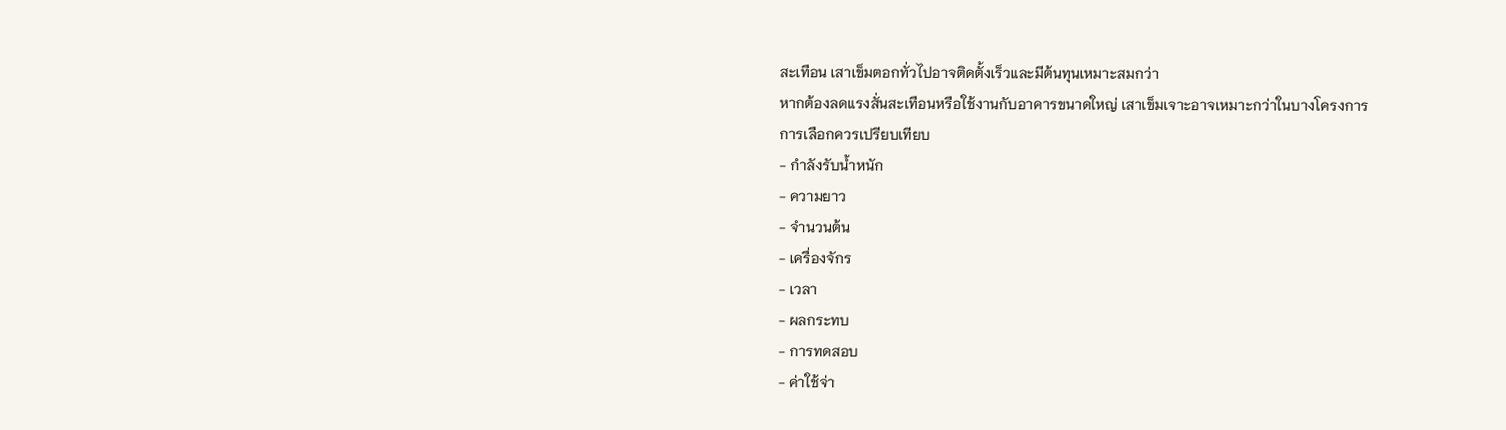สะเทือน เสาเข็มตอกทั่วไปอาจติดตั้งเร็วและมีต้นทุนเหมาะสมกว่า
หากต้องลดแรงสั่นสะเทือนหรือใช้งานกับอาคารขนาดใหญ่ เสาเข็มเจาะอาจเหมาะกว่าในบางโครงการ
การเลือกควรเปรียบเทียบ
- กำลังรับน้ำหนัก
- ความยาว
- จำนวนต้น
- เครื่องจักร
- เวลา
- ผลกระทบ
- การทดสอบ
- ค่าใช้จ่า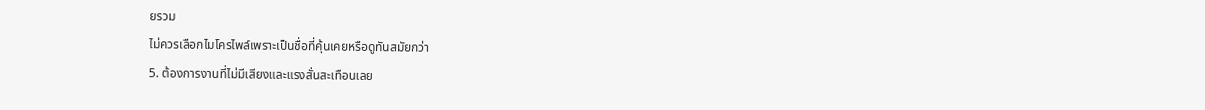ยรวม
ไม่ควรเลือกไมโครไพล์เพราะเป็นชื่อที่คุ้นเคยหรือดูทันสมัยกว่า
5. ต้องการงานที่ไม่มีเสียงและแรงสั่นสะเทือนเลย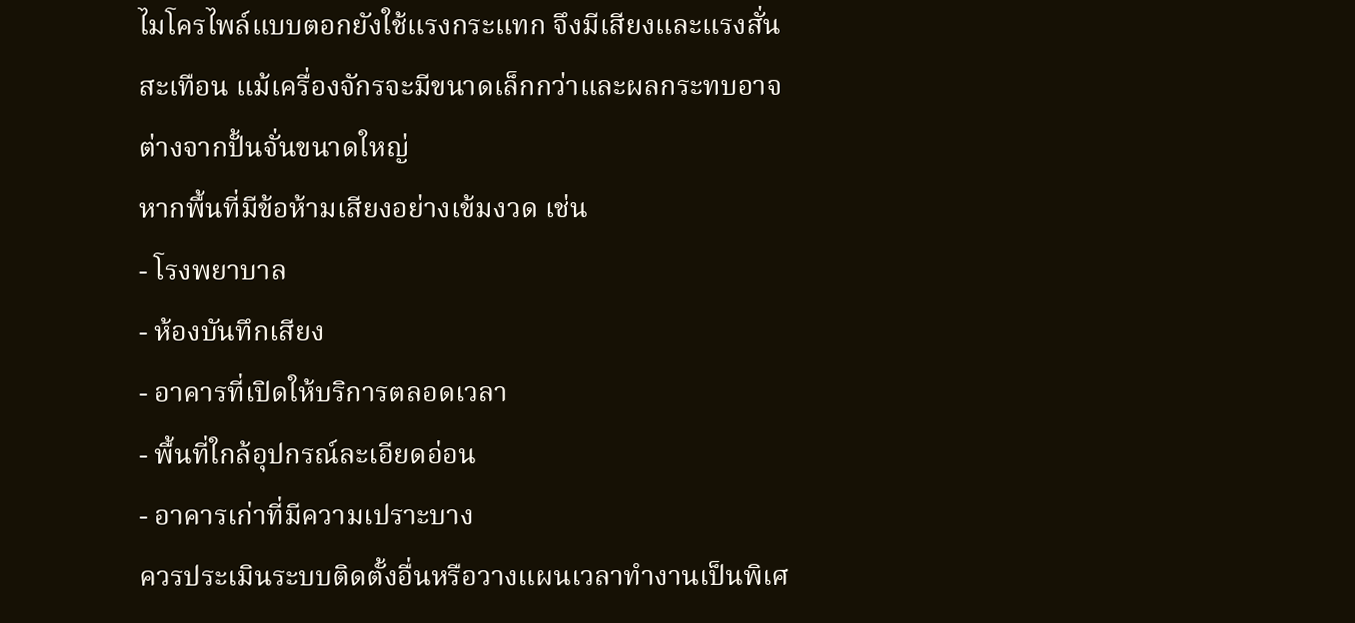ไมโครไพล์แบบตอกยังใช้แรงกระแทก จึงมีเสียงและแรงสั่นสะเทือน แม้เครื่องจักรจะมีขนาดเล็กกว่าและผลกระทบอาจต่างจากปั้นจั่นขนาดใหญ่
หากพื้นที่มีข้อห้ามเสียงอย่างเข้มงวด เช่น
- โรงพยาบาล
- ห้องบันทึกเสียง
- อาคารที่เปิดให้บริการตลอดเวลา
- พื้นที่ใกล้อุปกรณ์ละเอียดอ่อน
- อาคารเก่าที่มีความเปราะบาง
ควรประเมินระบบติดตั้งอื่นหรือวางแผนเวลาทำงานเป็นพิเศ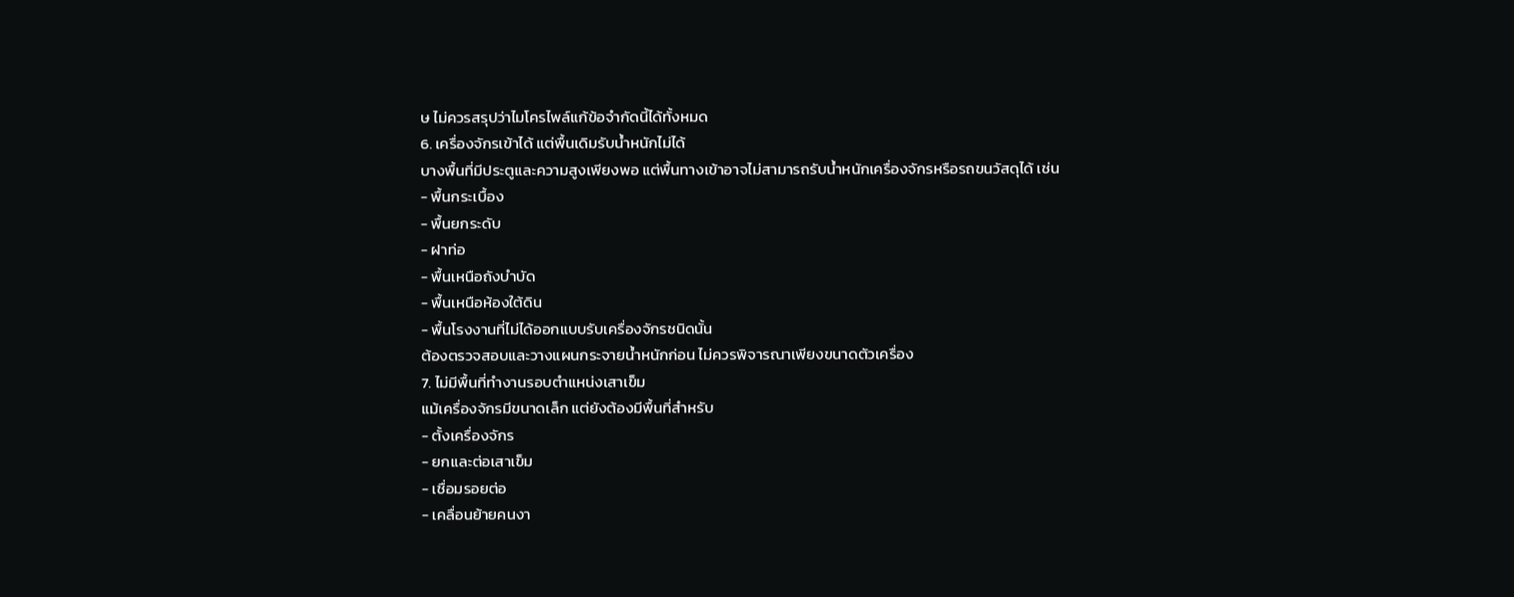ษ ไม่ควรสรุปว่าไมโครไพล์แก้ข้อจำกัดนี้ได้ทั้งหมด
6. เครื่องจักรเข้าได้ แต่พื้นเดิมรับน้ำหนักไม่ได้
บางพื้นที่มีประตูและความสูงเพียงพอ แต่พื้นทางเข้าอาจไม่สามารถรับน้ำหนักเครื่องจักรหรือรถขนวัสดุได้ เช่น
- พื้นกระเบื้อง
- พื้นยกระดับ
- ฝาท่อ
- พื้นเหนือถังบำบัด
- พื้นเหนือห้องใต้ดิน
- พื้นโรงงานที่ไม่ได้ออกแบบรับเครื่องจักรชนิดนั้น
ต้องตรวจสอบและวางแผนกระจายน้ำหนักก่อน ไม่ควรพิจารณาเพียงขนาดตัวเครื่อง
7. ไม่มีพื้นที่ทำงานรอบตำแหน่งเสาเข็ม
แม้เครื่องจักรมีขนาดเล็ก แต่ยังต้องมีพื้นที่สำหรับ
- ตั้งเครื่องจักร
- ยกและต่อเสาเข็ม
- เชื่อมรอยต่อ
- เคลื่อนย้ายคนงา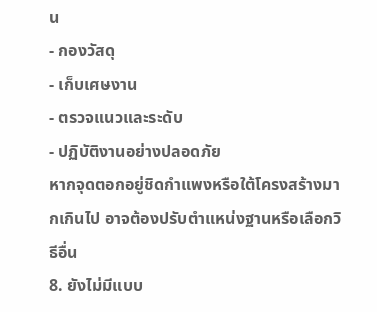น
- กองวัสดุ
- เก็บเศษงาน
- ตรวจแนวและระดับ
- ปฏิบัติงานอย่างปลอดภัย
หากจุดตอกอยู่ชิดกำแพงหรือใต้โครงสร้างมากเกินไป อาจต้องปรับตำแหน่งฐานหรือเลือกวิธีอื่น
8. ยังไม่มีแบบ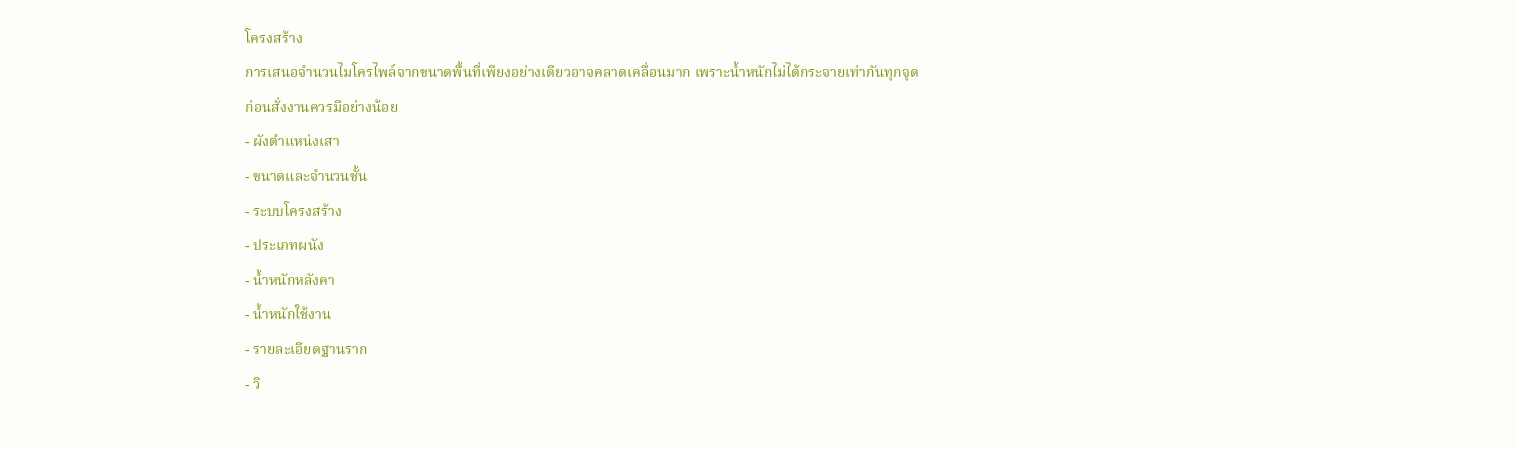โครงสร้าง
การเสนอจำนวนไมโครไพล์จากขนาดพื้นที่เพียงอย่างเดียวอาจคลาดเคลื่อนมาก เพราะน้ำหนักไม่ได้กระจายเท่ากันทุกจุด
ก่อนสั่งงานควรมีอย่างน้อย
- ผังตำแหน่งเสา
- ขนาดและจำนวนชั้น
- ระบบโครงสร้าง
- ประเภทผนัง
- น้ำหนักหลังคา
- น้ำหนักใช้งาน
- รายละเอียดฐานราก
- วิ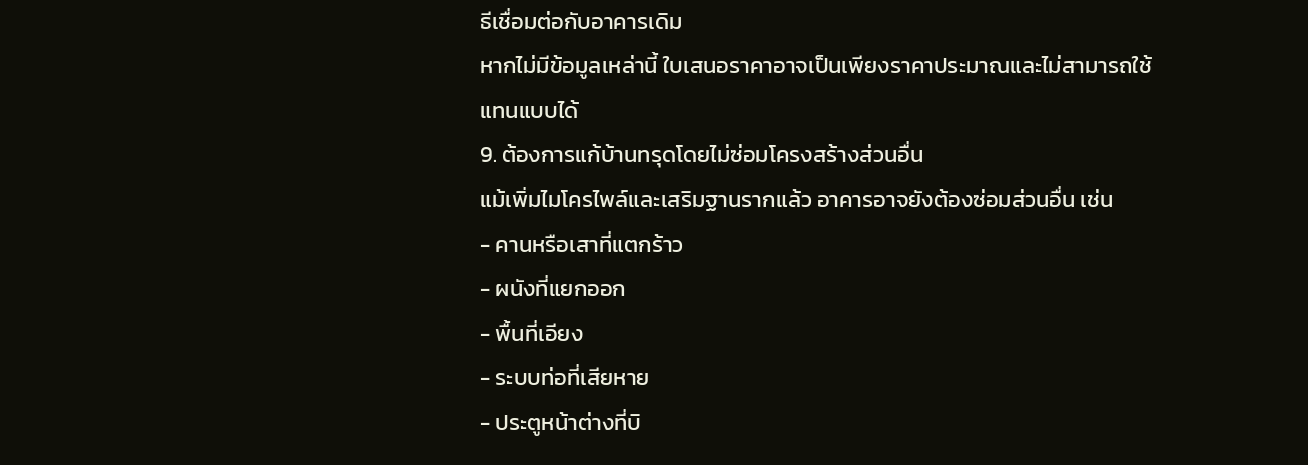ธีเชื่อมต่อกับอาคารเดิม
หากไม่มีข้อมูลเหล่านี้ ใบเสนอราคาอาจเป็นเพียงราคาประมาณและไม่สามารถใช้แทนแบบได้
9. ต้องการแก้บ้านทรุดโดยไม่ซ่อมโครงสร้างส่วนอื่น
แม้เพิ่มไมโครไพล์และเสริมฐานรากแล้ว อาคารอาจยังต้องซ่อมส่วนอื่น เช่น
- คานหรือเสาที่แตกร้าว
- ผนังที่แยกออก
- พื้นที่เอียง
- ระบบท่อที่เสียหาย
- ประตูหน้าต่างที่บิ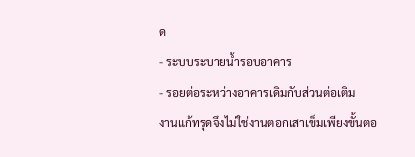ด
- ระบบระบายน้ำรอบอาคาร
- รอยต่อระหว่างอาคารเดิมกับส่วนต่อเติม
งานแก้ทรุดจึงไม่ใช่งานตอกเสาเข็มเพียงขั้นตอ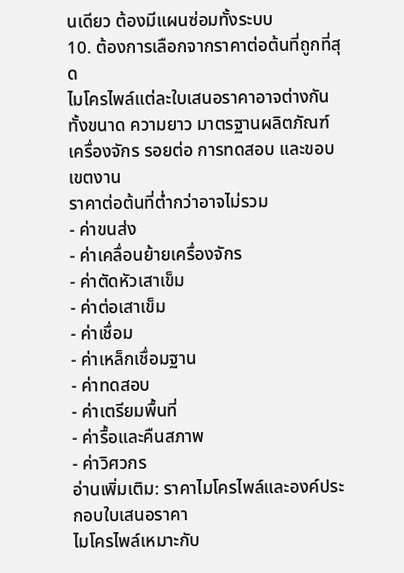นเดียว ต้องมีแผนซ่อมทั้งระบบ
10. ต้องการเลือกจากราคาต่อต้นที่ถูกที่สุด
ไมโครไพล์แต่ละใบเสนอราคาอาจต่างกันทั้งขนาด ความยาว มาตรฐานผลิตภัณฑ์ เครื่องจักร รอยต่อ การทดสอบ และขอบเขตงาน
ราคาต่อต้นที่ต่ำกว่าอาจไม่รวม
- ค่าขนส่ง
- ค่าเคลื่อนย้ายเครื่องจักร
- ค่าตัดหัวเสาเข็ม
- ค่าต่อเสาเข็ม
- ค่าเชื่อม
- ค่าเหล็กเชื่อมฐาน
- ค่าทดสอบ
- ค่าเตรียมพื้นที่
- ค่ารื้อและคืนสภาพ
- ค่าวิศวกร
อ่านเพิ่มเติม: ราคาไมโครไพล์และองค์ประกอบใบเสนอราคา
ไมโครไพล์เหมาะกับ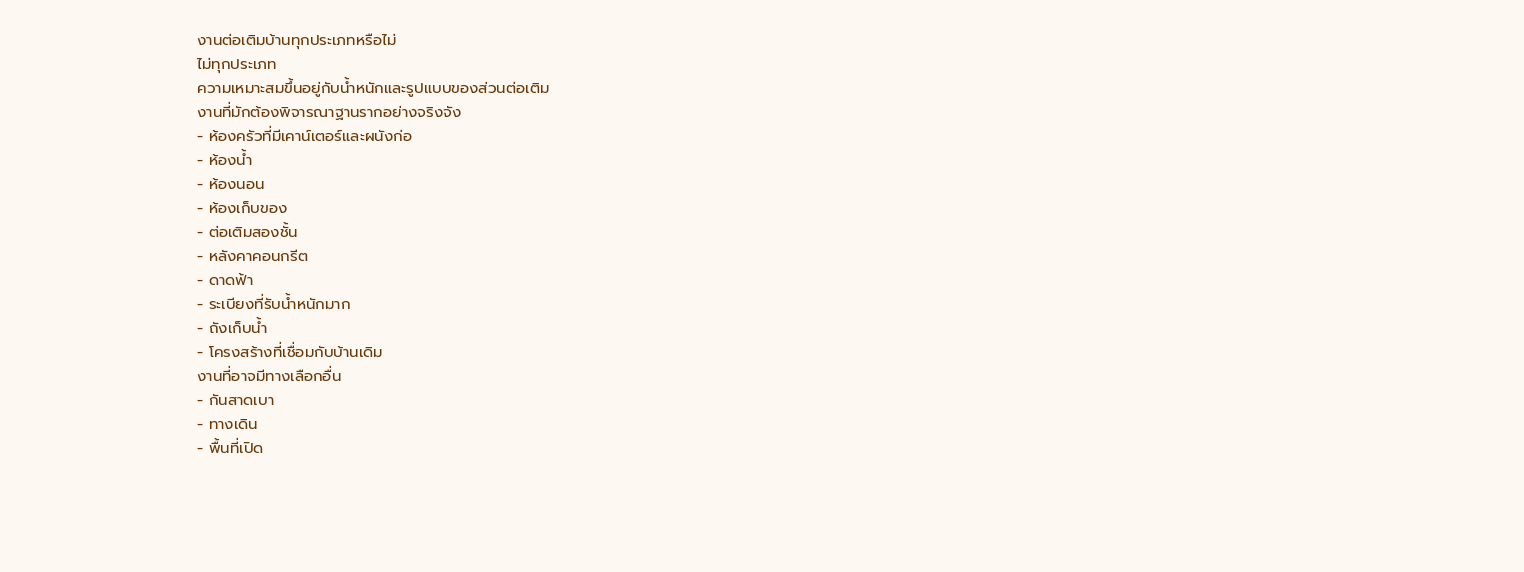งานต่อเติมบ้านทุกประเภทหรือไม่
ไม่ทุกประเภท
ความเหมาะสมขึ้นอยู่กับน้ำหนักและรูปแบบของส่วนต่อเติม
งานที่มักต้องพิจารณาฐานรากอย่างจริงจัง
- ห้องครัวที่มีเคาน์เตอร์และผนังก่อ
- ห้องน้ำ
- ห้องนอน
- ห้องเก็บของ
- ต่อเติมสองชั้น
- หลังคาคอนกรีต
- ดาดฟ้า
- ระเบียงที่รับน้ำหนักมาก
- ถังเก็บน้ำ
- โครงสร้างที่เชื่อมกับบ้านเดิม
งานที่อาจมีทางเลือกอื่น
- กันสาดเบา
- ทางเดิน
- พื้นที่เปิด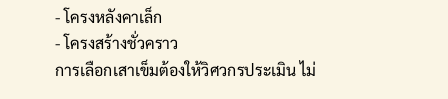- โครงหลังคาเล็ก
- โครงสร้างชั่วคราว
การเลือกเสาเข็มต้องให้วิศวกรประเมิน ไม่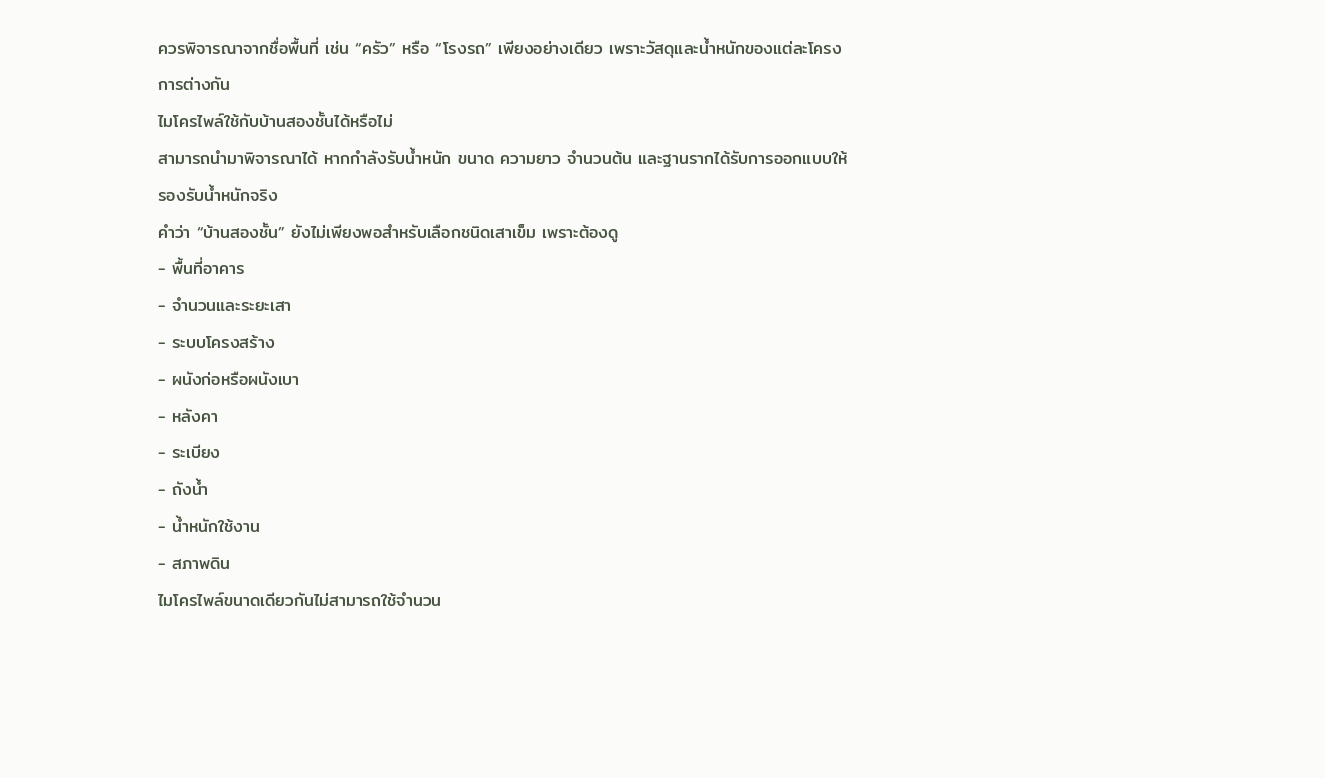ควรพิจารณาจากชื่อพื้นที่ เช่น “ครัว” หรือ “โรงรถ” เพียงอย่างเดียว เพราะวัสดุและน้ำหนักของแต่ละโครงการต่างกัน
ไมโครไพล์ใช้กับบ้านสองชั้นได้หรือไม่
สามารถนำมาพิจารณาได้ หากกำลังรับน้ำหนัก ขนาด ความยาว จำนวนต้น และฐานรากได้รับการออกแบบให้รองรับน้ำหนักจริง
คำว่า “บ้านสองชั้น” ยังไม่เพียงพอสำหรับเลือกชนิดเสาเข็ม เพราะต้องดู
- พื้นที่อาคาร
- จำนวนและระยะเสา
- ระบบโครงสร้าง
- ผนังก่อหรือผนังเบา
- หลังคา
- ระเบียง
- ถังน้ำ
- น้ำหนักใช้งาน
- สภาพดิน
ไมโครไพล์ขนาดเดียวกันไม่สามารถใช้จำนวน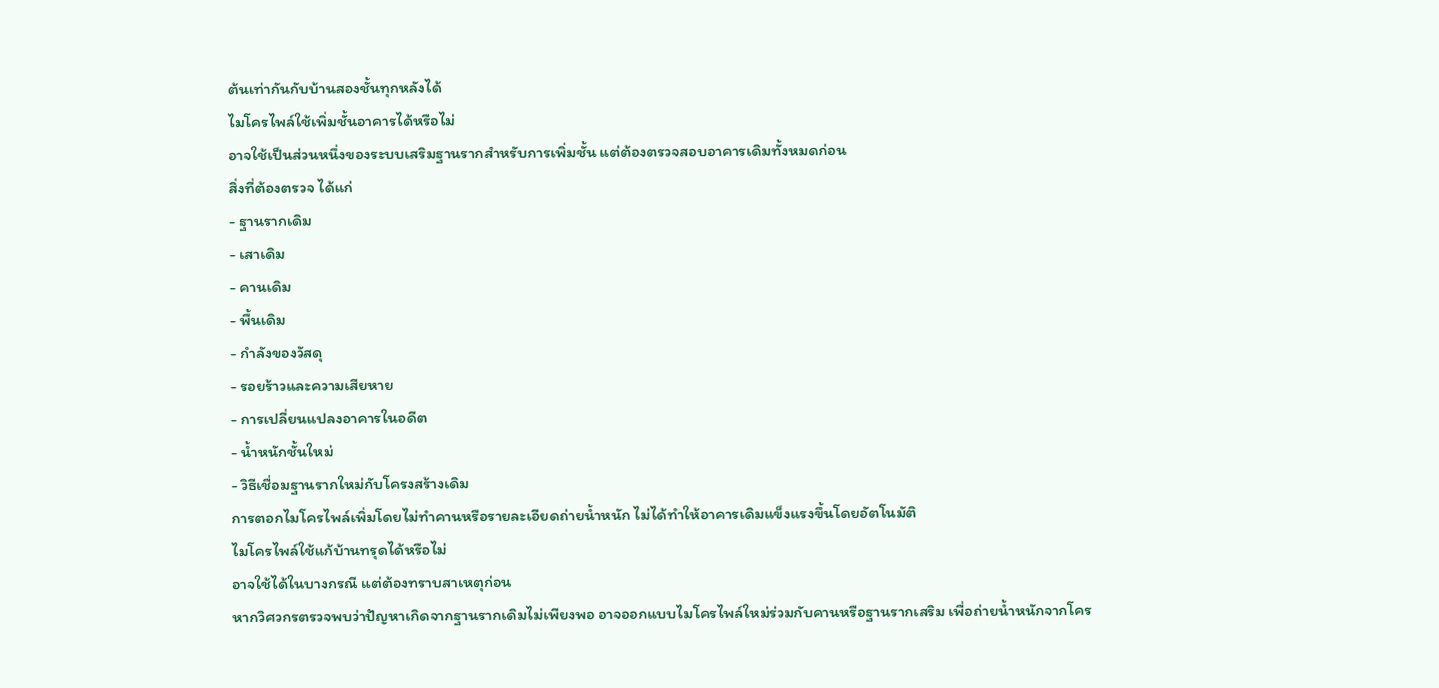ต้นเท่ากันกับบ้านสองชั้นทุกหลังได้
ไมโครไพล์ใช้เพิ่มชั้นอาคารได้หรือไม่
อาจใช้เป็นส่วนหนึ่งของระบบเสริมฐานรากสำหรับการเพิ่มชั้น แต่ต้องตรวจสอบอาคารเดิมทั้งหมดก่อน
สิ่งที่ต้องตรวจ ได้แก่
- ฐานรากเดิม
- เสาเดิม
- คานเดิม
- พื้นเดิม
- กำลังของวัสดุ
- รอยร้าวและความเสียหาย
- การเปลี่ยนแปลงอาคารในอดีต
- น้ำหนักชั้นใหม่
- วิธีเชื่อมฐานรากใหม่กับโครงสร้างเดิม
การตอกไมโครไพล์เพิ่มโดยไม่ทำคานหรือรายละเอียดถ่ายน้ำหนัก ไม่ได้ทำให้อาคารเดิมแข็งแรงขึ้นโดยอัตโนมัติ
ไมโครไพล์ใช้แก้บ้านทรุดได้หรือไม่
อาจใช้ได้ในบางกรณี แต่ต้องทราบสาเหตุก่อน
หากวิศวกรตรวจพบว่าปัญหาเกิดจากฐานรากเดิมไม่เพียงพอ อาจออกแบบไมโครไพล์ใหม่ร่วมกับคานหรือฐานรากเสริม เพื่อถ่ายน้ำหนักจากโคร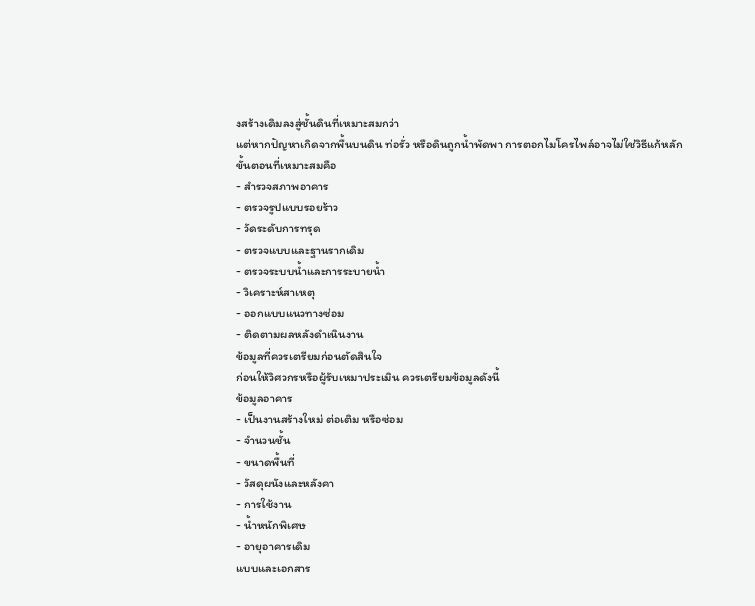งสร้างเดิมลงสู่ชั้นดินที่เหมาะสมกว่า
แต่หากปัญหาเกิดจากพื้นบนดิน ท่อรั่ว หรือดินถูกน้ำพัดพา การตอกไมโครไพล์อาจไม่ใช่วิธีแก้หลัก
ขั้นตอนที่เหมาะสมคือ
- สำรวจสภาพอาคาร
- ตรวจรูปแบบรอยร้าว
- วัดระดับการทรุด
- ตรวจแบบและฐานรากเดิม
- ตรวจระบบน้ำและการระบายน้ำ
- วิเคราะห์สาเหตุ
- ออกแบบแนวทางซ่อม
- ติดตามผลหลังดำเนินงาน
ข้อมูลที่ควรเตรียมก่อนตัดสินใจ
ก่อนให้วิศวกรหรือผู้รับเหมาประเมิน ควรเตรียมข้อมูลดังนี้
ข้อมูลอาคาร
- เป็นงานสร้างใหม่ ต่อเติม หรือซ่อม
- จำนวนชั้น
- ขนาดพื้นที่
- วัสดุผนังและหลังคา
- การใช้งาน
- น้ำหนักพิเศษ
- อายุอาคารเดิม
แบบและเอกสาร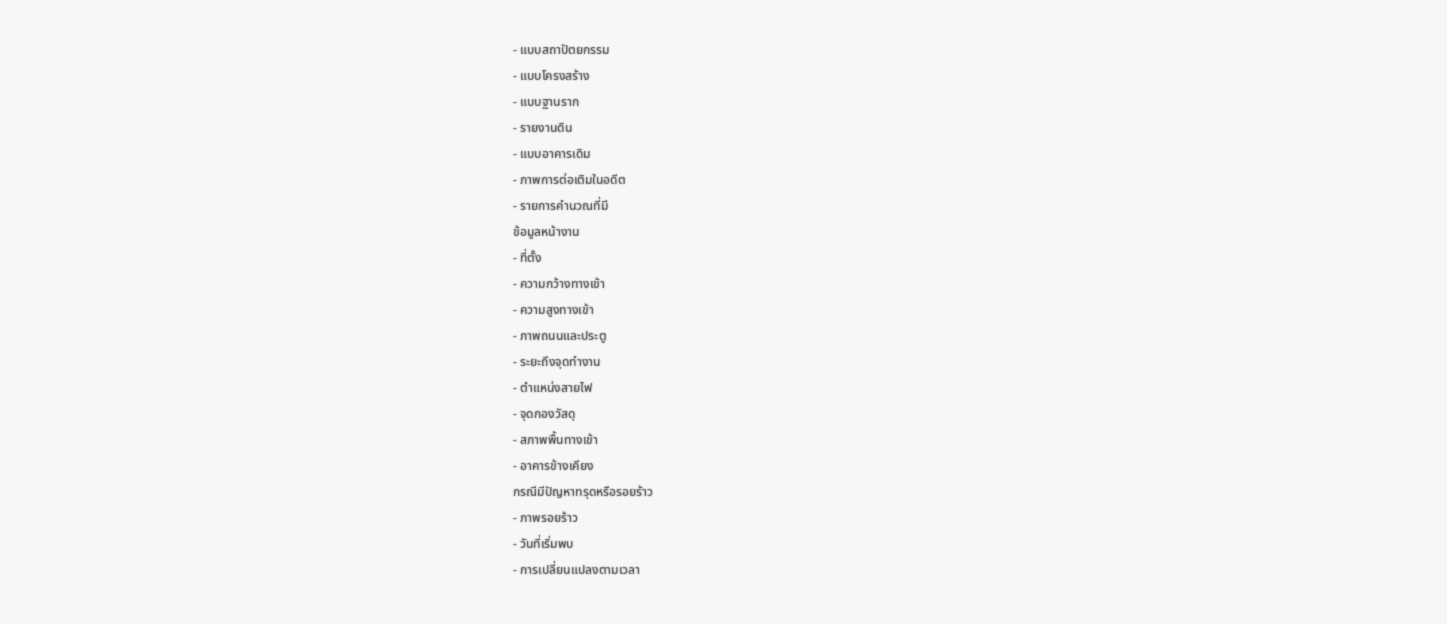- แบบสถาปัตยกรรม
- แบบโครงสร้าง
- แบบฐานราก
- รายงานดิน
- แบบอาคารเดิม
- ภาพการต่อเติมในอดีต
- รายการคำนวณที่มี
ข้อมูลหน้างาน
- ที่ตั้ง
- ความกว้างทางเข้า
- ความสูงทางเข้า
- ภาพถนนและประตู
- ระยะถึงจุดทำงาน
- ตำแหน่งสายไฟ
- จุดกองวัสดุ
- สภาพพื้นทางเข้า
- อาคารข้างเคียง
กรณีมีปัญหาทรุดหรือรอยร้าว
- ภาพรอยร้าว
- วันที่เริ่มพบ
- การเปลี่ยนแปลงตามเวลา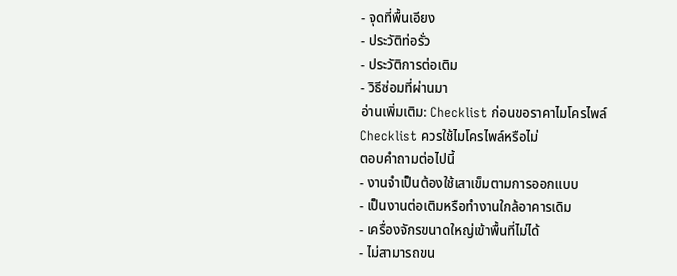- จุดที่พื้นเอียง
- ประวัติท่อรั่ว
- ประวัติการต่อเติม
- วิธีซ่อมที่ผ่านมา
อ่านเพิ่มเติม: Checklist ก่อนขอราคาไมโครไพล์
Checklist ควรใช้ไมโครไพล์หรือไม่
ตอบคำถามต่อไปนี้
- งานจำเป็นต้องใช้เสาเข็มตามการออกแบบ
- เป็นงานต่อเติมหรือทำงานใกล้อาคารเดิม
- เครื่องจักรขนาดใหญ่เข้าพื้นที่ไม่ได้
- ไม่สามารถขน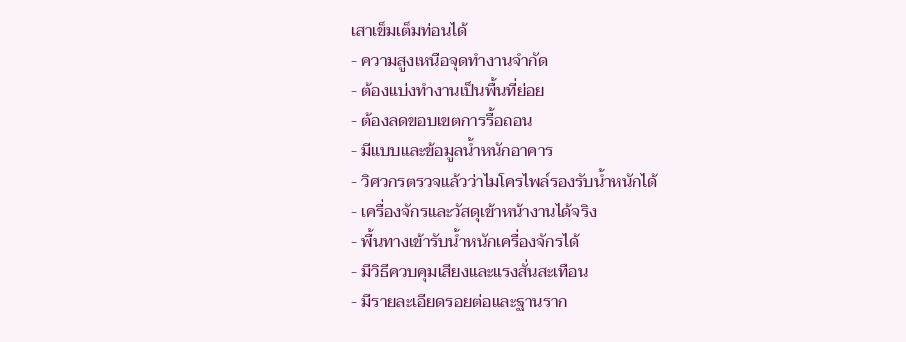เสาเข็มเต็มท่อนได้
- ความสูงเหนือจุดทำงานจำกัด
- ต้องแบ่งทำงานเป็นพื้นที่ย่อย
- ต้องลดขอบเขตการรื้อถอน
- มีแบบและข้อมูลน้ำหนักอาคาร
- วิศวกรตรวจแล้วว่าไมโครไพล์รองรับน้ำหนักได้
- เครื่องจักรและวัสดุเข้าหน้างานได้จริง
- พื้นทางเข้ารับน้ำหนักเครื่องจักรได้
- มีวิธีควบคุมเสียงและแรงสั่นสะเทือน
- มีรายละเอียดรอยต่อและฐานราก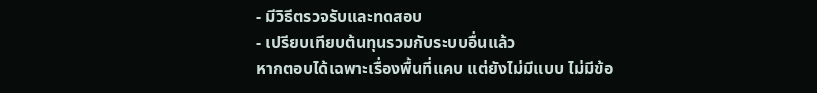- มีวิธีตรวจรับและทดสอบ
- เปรียบเทียบต้นทุนรวมกับระบบอื่นแล้ว
หากตอบได้เฉพาะเรื่องพื้นที่แคบ แต่ยังไม่มีแบบ ไม่มีข้อ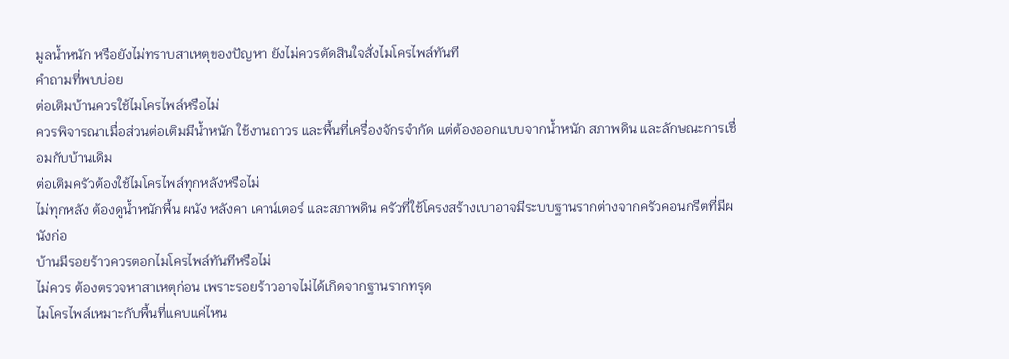มูลน้ำหนัก หรือยังไม่ทราบสาเหตุของปัญหา ยังไม่ควรตัดสินใจสั่งไมโครไพล์ทันที
คำถามที่พบบ่อย
ต่อเติมบ้านควรใช้ไมโครไพล์หรือไม่
ควรพิจารณาเมื่อส่วนต่อเติมมีน้ำหนัก ใช้งานถาวร และพื้นที่เครื่องจักรจำกัด แต่ต้องออกแบบจากน้ำหนัก สภาพดิน และลักษณะการเชื่อมกับบ้านเดิม
ต่อเติมครัวต้องใช้ไมโครไพล์ทุกหลังหรือไม่
ไม่ทุกหลัง ต้องดูน้ำหนักพื้น ผนัง หลังคา เคาน์เตอร์ และสภาพดิน ครัวที่ใช้โครงสร้างเบาอาจมีระบบฐานรากต่างจากครัวคอนกรีตที่มีผนังก่อ
บ้านมีรอยร้าวควรตอกไมโครไพล์ทันทีหรือไม่
ไม่ควร ต้องตรวจหาสาเหตุก่อน เพราะรอยร้าวอาจไม่ได้เกิดจากฐานรากทรุด
ไมโครไพล์เหมาะกับพื้นที่แคบแค่ไหน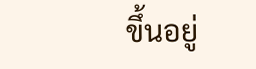ขึ้นอยู่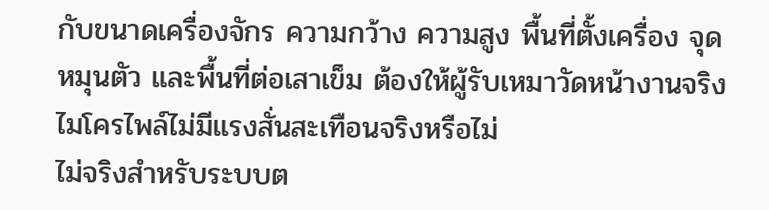กับขนาดเครื่องจักร ความกว้าง ความสูง พื้นที่ตั้งเครื่อง จุดหมุนตัว และพื้นที่ต่อเสาเข็ม ต้องให้ผู้รับเหมาวัดหน้างานจริง
ไมโครไพล์ไม่มีแรงสั่นสะเทือนจริงหรือไม่
ไม่จริงสำหรับระบบต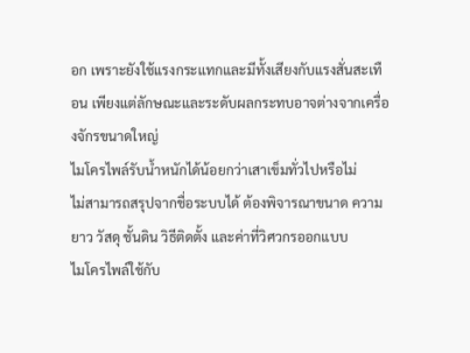อก เพราะยังใช้แรงกระแทกและมีทั้งเสียงกับแรงสั่นสะเทือน เพียงแต่ลักษณะและระดับผลกระทบอาจต่างจากเครื่องจักรขนาดใหญ่
ไมโครไพล์รับน้ำหนักได้น้อยกว่าเสาเข็มทั่วไปหรือไม่
ไม่สามารถสรุปจากชื่อระบบได้ ต้องพิจารณาขนาด ความยาว วัสดุ ชั้นดิน วิธีติดตั้ง และค่าที่วิศวกรออกแบบ
ไมโครไพล์ใช้กับ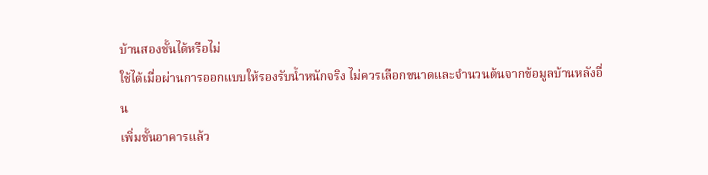บ้านสองชั้นได้หรือไม่
ใช้ได้เมื่อผ่านการออกแบบให้รองรับน้ำหนักจริง ไม่ควรเลือกขนาดและจำนวนต้นจากข้อมูลบ้านหลังอื่น
เพิ่มชั้นอาคารแล้ว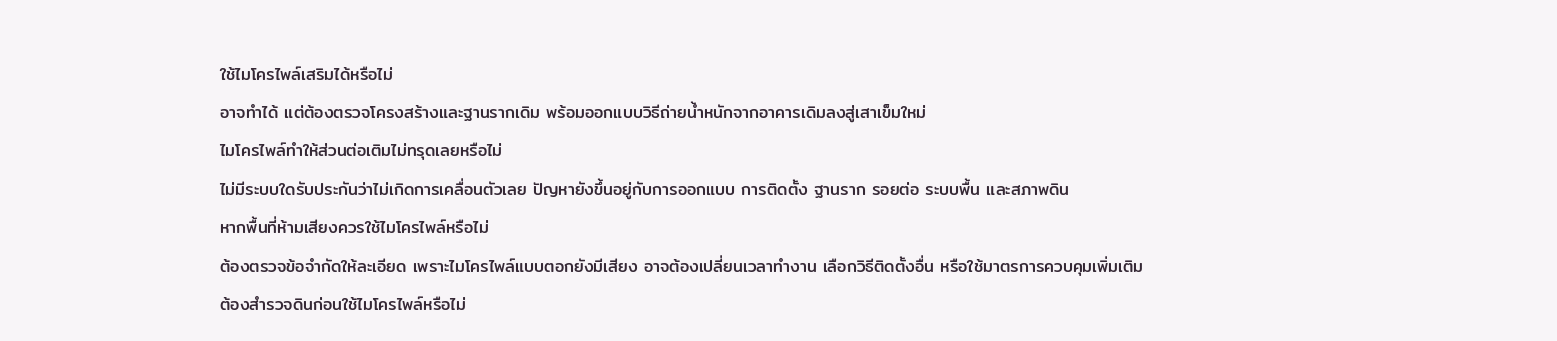ใช้ไมโครไพล์เสริมได้หรือไม่
อาจทำได้ แต่ต้องตรวจโครงสร้างและฐานรากเดิม พร้อมออกแบบวิธีถ่ายน้ำหนักจากอาคารเดิมลงสู่เสาเข็มใหม่
ไมโครไพล์ทำให้ส่วนต่อเติมไม่ทรุดเลยหรือไม่
ไม่มีระบบใดรับประกันว่าไม่เกิดการเคลื่อนตัวเลย ปัญหายังขึ้นอยู่กับการออกแบบ การติดตั้ง ฐานราก รอยต่อ ระบบพื้น และสภาพดิน
หากพื้นที่ห้ามเสียงควรใช้ไมโครไพล์หรือไม่
ต้องตรวจข้อจำกัดให้ละเอียด เพราะไมโครไพล์แบบตอกยังมีเสียง อาจต้องเปลี่ยนเวลาทำงาน เลือกวิธีติดตั้งอื่น หรือใช้มาตรการควบคุมเพิ่มเติม
ต้องสำรวจดินก่อนใช้ไมโครไพล์หรือไม่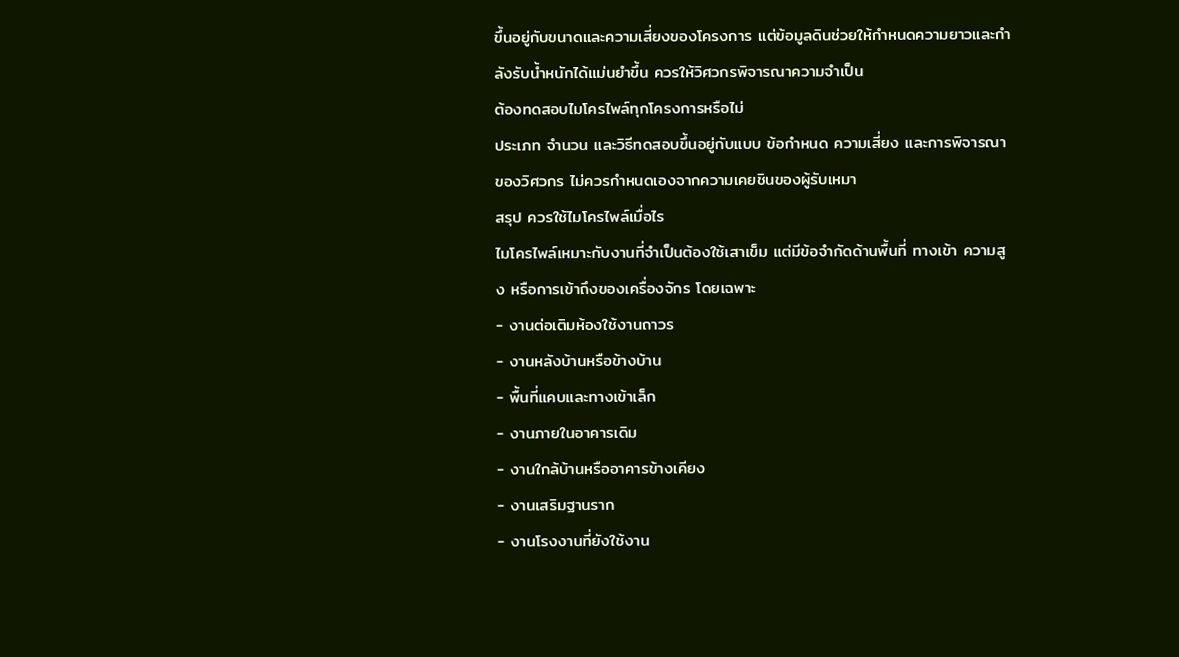ขึ้นอยู่กับขนาดและความเสี่ยงของโครงการ แต่ข้อมูลดินช่วยให้กำหนดความยาวและกำลังรับน้ำหนักได้แม่นยำขึ้น ควรให้วิศวกรพิจารณาความจำเป็น
ต้องทดสอบไมโครไพล์ทุกโครงการหรือไม่
ประเภท จำนวน และวิธีทดสอบขึ้นอยู่กับแบบ ข้อกำหนด ความเสี่ยง และการพิจารณาของวิศวกร ไม่ควรกำหนดเองจากความเคยชินของผู้รับเหมา
สรุป ควรใช้ไมโครไพล์เมื่อไร
ไมโครไพล์เหมาะกับงานที่จำเป็นต้องใช้เสาเข็ม แต่มีข้อจำกัดด้านพื้นที่ ทางเข้า ความสูง หรือการเข้าถึงของเครื่องจักร โดยเฉพาะ
- งานต่อเติมห้องใช้งานถาวร
- งานหลังบ้านหรือข้างบ้าน
- พื้นที่แคบและทางเข้าเล็ก
- งานภายในอาคารเดิม
- งานใกล้บ้านหรืออาคารข้างเคียง
- งานเสริมฐานราก
- งานโรงงานที่ยังใช้งาน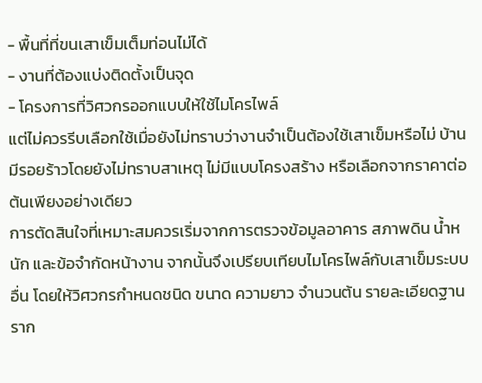- พื้นที่ที่ขนเสาเข็มเต็มท่อนไม่ได้
- งานที่ต้องแบ่งติดตั้งเป็นจุด
- โครงการที่วิศวกรออกแบบให้ใช้ไมโครไพล์
แต่ไม่ควรรีบเลือกใช้เมื่อยังไม่ทราบว่างานจำเป็นต้องใช้เสาเข็มหรือไม่ บ้านมีรอยร้าวโดยยังไม่ทราบสาเหตุ ไม่มีแบบโครงสร้าง หรือเลือกจากราคาต่อต้นเพียงอย่างเดียว
การตัดสินใจที่เหมาะสมควรเริ่มจากการตรวจข้อมูลอาคาร สภาพดิน น้ำหนัก และข้อจำกัดหน้างาน จากนั้นจึงเปรียบเทียบไมโครไพล์กับเสาเข็มระบบอื่น โดยให้วิศวกรกำหนดชนิด ขนาด ความยาว จำนวนต้น รายละเอียดฐานราก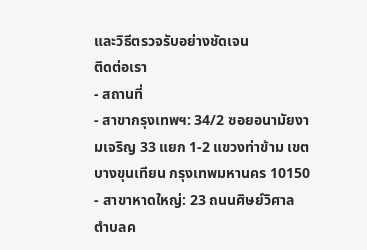และวิธีตรวจรับอย่างชัดเจน
ติดต่อเรา
- สถานที่
- สาขากรุงเทพฯ: 34/2 ซอยอนามัยงามเจริญ 33 แยก 1-2 แขวงท่าข้าม เขตบางขุนเทียน กรุงเทพมหานคร 10150
- สาขาหาดใหญ่: 23 ถนนศิษย์วิศาล ตำบลค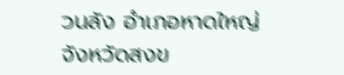วนลัง อำเภอหาดใหญ่ จังหวัดสงข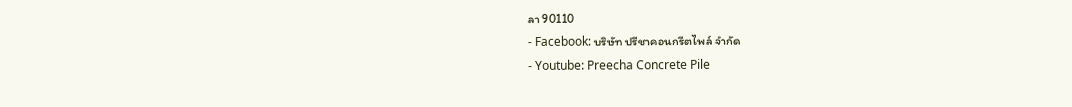ลา 90110
- Facebook: บริษัท ปรีชาคอนกรีตไพล์ จำกัด
- Youtube: Preecha Concrete Pile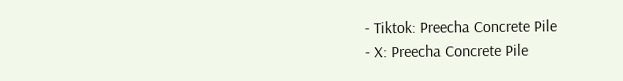- Tiktok: Preecha Concrete Pile
- X: Preecha Concrete Pile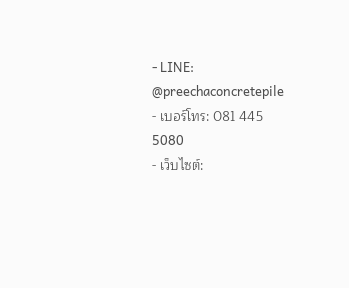- LINE: @preechaconcretepile
- เบอร์โทร: 081 445 5080
- เว็บไซต์: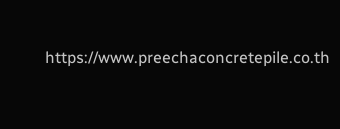https://www.preechaconcretepile.co.th